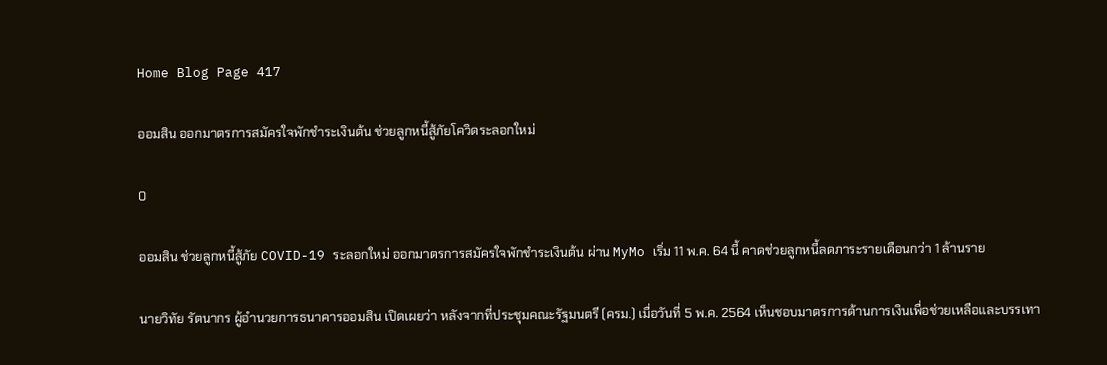Home Blog Page 417

ออมสิน ออกมาตรการสมัครใจพักชำระเงินต้น ช่วยลูกหนี้สู้ภัยโควิดระลอกใหม่

0

ออมสิน ช่วยลูกหนี้สู้ภัย COVID-19 ระลอกใหม่ ออกมาตรการสมัครใจพักชำระเงินต้น ผ่าน MyMo เริ่ม 11 พ.ค. 64 นี้ คาดช่วยลูกหนี้ลดภาระรายเดือนกว่า 1 ล้านราย

นายวิทัย รัตนากร ผู้อำนวยการธนาคารออมสิน เปิดเผยว่า หลังจากที่ประชุมคณะรัฐมนตรี (ครม.) เมื่อวันที่ 5 พ.ค. 2564 เห็นชอบมาตรการด้านการเงินเพื่อช่วยเหลือและบรรเทา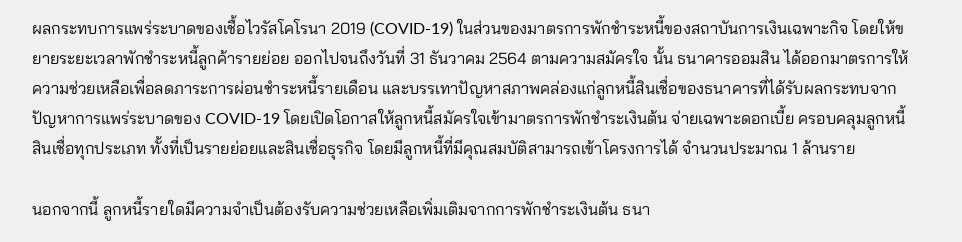ผลกระทบการแพร่ระบาดของเชื้อไวรัสโคโรนา 2019 (COVID-19) ในส่วนของมาตรการพักชำระหนี้ของสถาบันการเงินเฉพาะกิจ โดยให้ขยายระยะเวลาพักชำระหนี้ลูกค้ารายย่อย ออกไปจนถึงวันที่ 31 ธันวาคม 2564 ตามความสมัครใจ นั้น ธนาคารออมสิน ได้ออกมาตรการให้ความช่วยเหลือเพื่อลดภาระการผ่อนชำระหนี้รายเดือน และบรรเทาปัญหาสภาพคล่องแก่ลูกหนี้สินเชื่อของธนาคารที่ได้รับผลกระทบจากปัญหาการแพร่ระบาดของ COVID-19 โดยเปิดโอกาสให้ลูกหนี้สมัครใจเข้ามาตรการพักชำระเงินต้น จ่ายเฉพาะดอกเบี้ย ครอบคลุมลูกหนี้สินเชื่อทุกประเภท ทั้งที่เป็นรายย่อยและสินเชื่อธุรกิจ โดยมีลูกหนี้ที่มีคุณสมบัติสามารถเข้าโครงการได้ จำนวนประมาณ 1 ล้านราย

นอกจากนี้ ลูกหนี้รายใดมีความจำเป็นต้องรับความช่วยเหลือเพิ่มเติมจากการพักชำระเงินต้น ธนา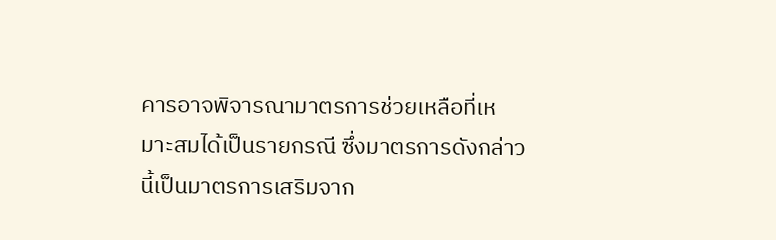คารอาจพิจารณามาตรการช่วยเหลือที่เหมาะสมได้เป็นรายกรณี ซึ่งมาตรการดังกล่าวนี้เป็นมาตรการเสริมจาก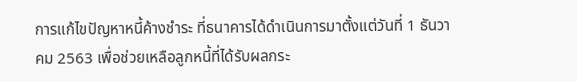การแก้ไขปัญหาหนี้ค้างชำระ ที่ธนาคารได้ดำเนินการมาตั้งแต่วันที่ 1 ธันวาคม 2563 เพื่อช่วยเหลือลูกหนี้ที่ได้รับผลกระ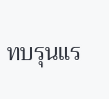ทบรุนแร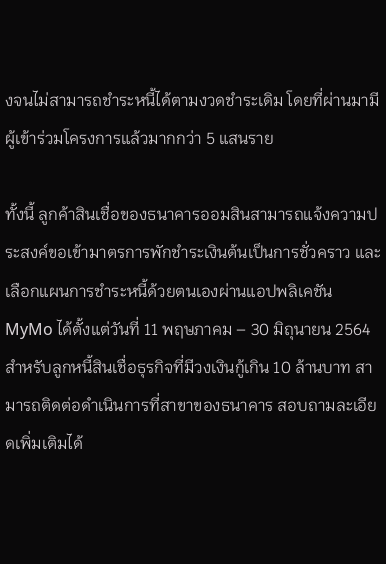งจนไม่สามารถชำระหนี้ได้ตามงวดชำระเดิม โดยที่ผ่านมามีผู้เข้าร่วมโครงการแล้วมากกว่า 5 แสนราย

ทั้งนี้ ลูกค้าสินเชื่อของธนาคารออมสินสามารถแจ้งความประสงค์ขอเข้ามาตรการพักชำระเงินต้นเป็นการชั่วคราว และเลือกแผนการชำระหนี้ด้วยตนเองผ่านแอปพลิเคชัน MyMo ได้ตั้งแต่วันที่ 11 พฤษภาคม – 30 มิถุนายน 2564 สำหรับลูกหนี้สินเชื่อธุรกิจที่มีวงเงินกู้เกิน 10 ล้านบาท สามารถติดต่อดำเนินการที่สาขาของธนาคาร สอบถามละเอียดเพิ่มเติมได้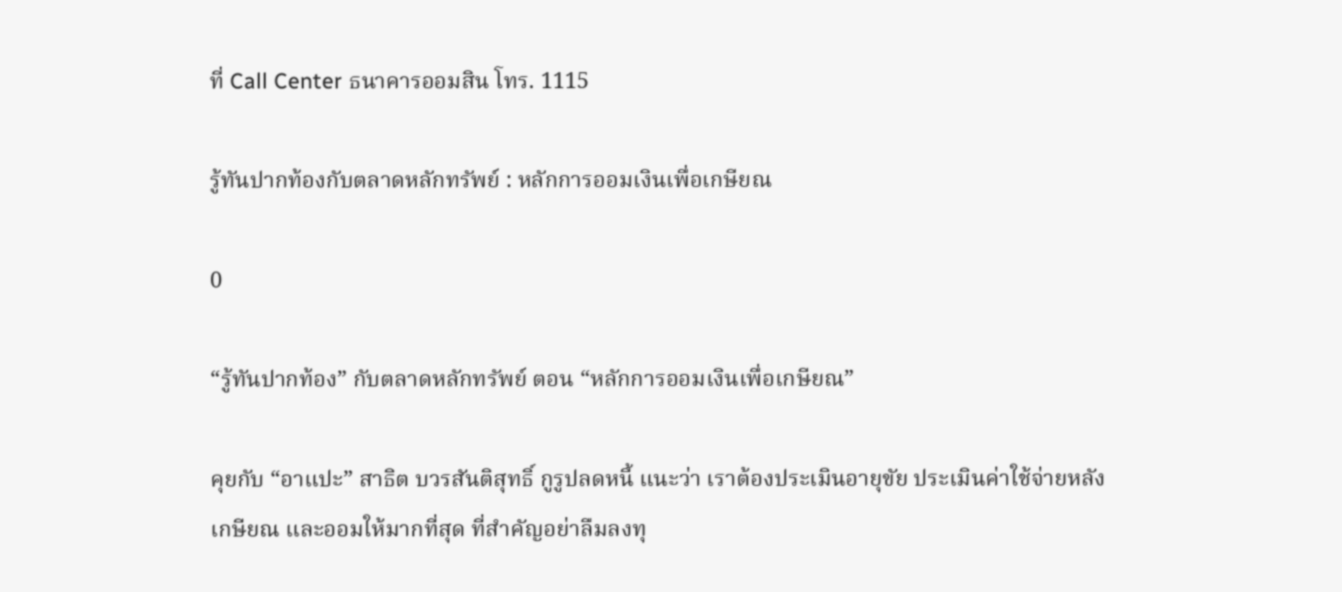ที่ Call Center ธนาคารออมสิน โทร. 1115

รู้ทันปากท้องกับตลาดหลักทรัพย์ : หลักการออมเงินเพื่อเกษียณ

0

“รู้ทันปากท้อง” กับตลาดหลักทรัพย์ ตอน “หลักการออมเงินเพื่อเกษียณ”

คุยกับ “อาแปะ” สาธิต บวรสันติสุทธิ์ กูรูปลดหนี้ แนะว่า เราต้องประเมินอายุขัย ประเมินค่าใช้จ่ายหลังเกษียณ และออมให้มากที่สุด ที่สำคัญอย่าลืมลงทุ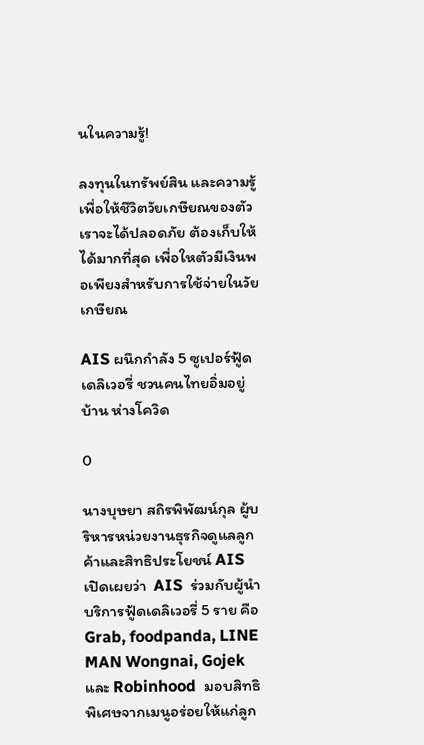นในความรู้!

ลงทุนในทรัพย์สิน และความรู้ เพื่อให้ชีวิตวัยเกษียณของตัวเราจะได้ปลอดภัย ต้องเก็บให้ได้มากที่สุด เพื่อใหตัวมีเงินพอเพียงสำหรับการใช้จ่ายในวัยเกษียณ

AIS ผนึกกำลัง 5 ซูเปอร์ฟู้ดเดลิเวอรี่ ชวนคนไทยอิ่มอยู่บ้าน ห่างโควิด

0

นางบุษยา สถิรพิพัฒน์กุล ผู้บริหารหน่วยงานธุรกิจดูแลลูกค้าและสิทธิประโยชน์ AIS เปิดเผยว่า  AIS  ร่วมกับผู้นำบริการฟู้ดเดลิเวอรี่ 5 ราย คือ  Grab, foodpanda, LINE MAN Wongnai, Gojek และ Robinhood  มอบสิทธิพิเศษจากเมนูอร่อยให้แก่ลูก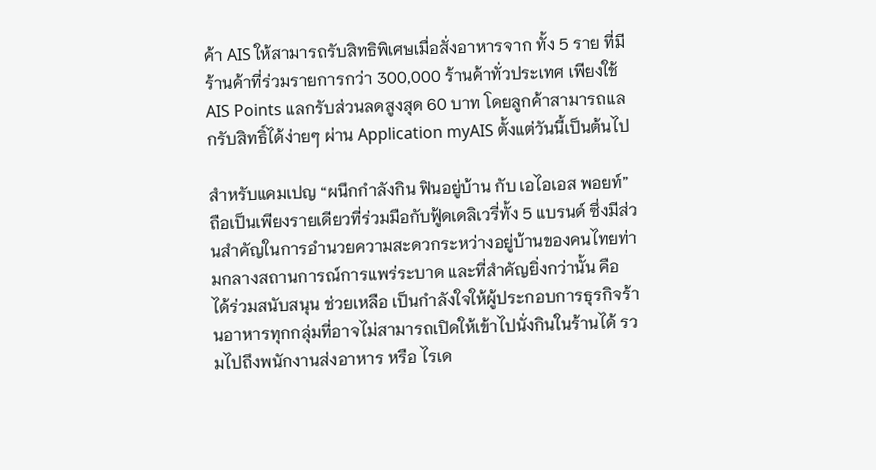ค้า AIS ให้สามารถรับสิทธิพิเศษเมื่อสั่งอาหารจาก ทั้ง 5 ราย ที่มีร้านค้าที่ร่วมรายการกว่า 300,000 ร้านค้าทั่วประเทศ เพียงใช้  AIS Points แลกรับส่วนลดสูงสุด 60 บาท โดยลูกค้าสามารถแลกรับสิทธิ์ได้ง่ายๆ ผ่าน Application myAIS ตั้งแต่วันนี้เป็นต้นไป

สำหรับแคมเปญ “ผนึกกำลังกิน ฟินอยู่บ้าน กับ เอไอเอส พอยท์” ถือเป็นเพียงรายเดียวที่ร่วมมือกับฟู้ดเดลิเวรี่ทั้ง 5 แบรนด์ ซึ่งมีส่วนสำคัญในการอำนวยความสะดวกระหว่างอยู่บ้านของคนไทยท่ามกลางสถานการณ์การแพร่ระบาด และที่สำคัญยิ่งกว่านั้น คือ ได้ร่วมสนับสนุน ช่วยเหลือ เป็นกำลังใจให้ผู้ประกอบการธุรกิจร้านอาหารทุกกลุ่มที่อาจไม่สามารถเปิดให้เข้าไปนั่งกินในร้านได้ รวมไปถึงพนักงานส่งอาหาร หรือ ไรเด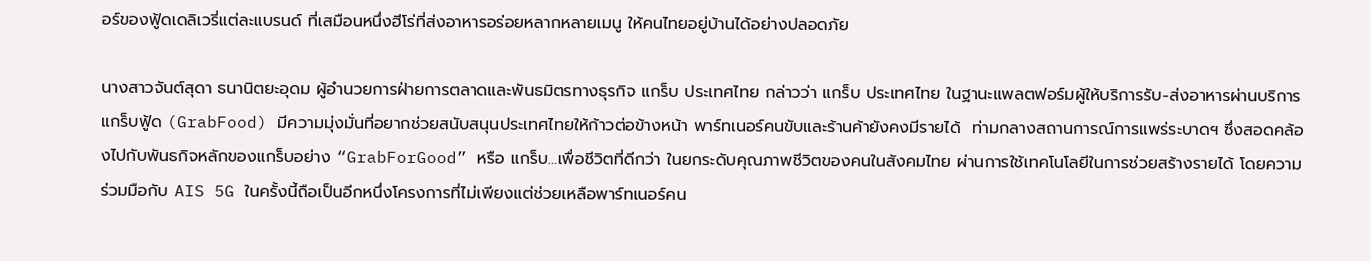อร์ของฟู้ดเดลิเวรี่แต่ละแบรนด์ ที่เสมือนหนึ่งฮีโร่ที่ส่งอาหารอร่อยหลากหลายเมนู ให้คนไทยอยู่บ้านได้อย่างปลอดภัย

นางสาวจันต์สุดา ธนานิตยะอุดม ผู้อํานวยการฝ่ายการตลาดและพันธมิตรทางธุรกิจ แกร็บ ประเทศไทย กล่าวว่า แกร็บ ประเทศไทย ในฐานะแพลตฟอร์มผู้ให้บริการรับ-ส่งอาหารผ่านบริการแกร็บฟู้ด (GrabFood) มีความมุ่งมั่นที่อยากช่วยสนับสนุนประเทศไทยให้ก้าวต่อข้างหน้า พาร์ทเนอร์คนขับและร้านค้ายังคงมีรายได้  ท่ามกลางสถานการณ์การแพร่ระบาดฯ ซึ่งสอดคล้องไปกับพันธกิจหลักของแกร็บอย่าง “GrabForGood” หรือ แกร็บ…เพื่อชีวิตที่ดีกว่า ในยกระดับคุณภาพชีวิตของคนในสังคมไทย ผ่านการใช้เทคโนโลยีในการช่วยสร้างรายได้ โดยความร่วมมือกับ AIS 5G ในครั้งนี้ถือเป็นอีกหนึ่งโครงการที่ไม่เพียงแต่ช่วยเหลือพาร์ทเนอร์คน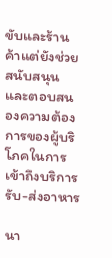ขับและร้านค้าแต่ยังช่วยสนับสนุนและตอบสนองความต้องการของผู้บริโภคในการเข้าถึงบริการรับ-ส่งอาหาร

นา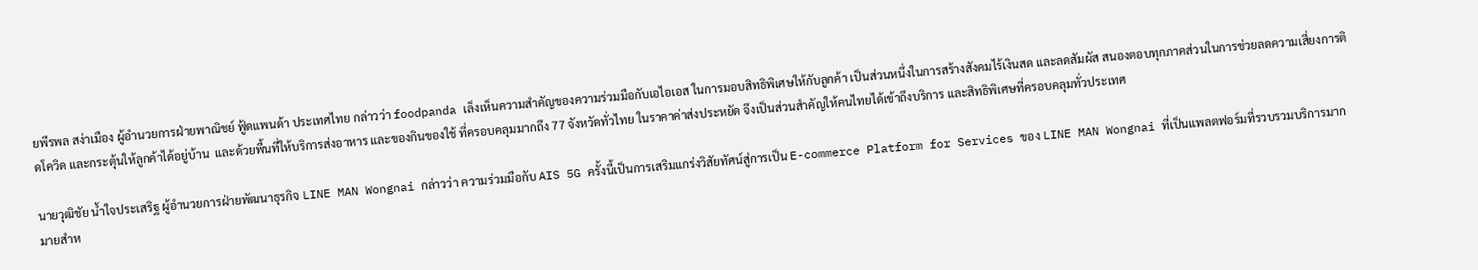ยพีรพล สง่าเมือง ผู้อำนวยการฝ่ายพาณิชย์ ฟู้ดแพนด้า ประเทศไทย กล่าวว่า foodpanda เล็งเห็นความสำคัญของความร่วมมือกับเอไอเอส ในการมอบสิทธิพิเศษให้กับลูกค้า เป็นส่วนหนึ่งในการสร้างสังคมไร้เงินสด และลดสัมผัส สนองตอบทุกภาคส่วนในการช่วยลดความเสี่ยงการติดโควิด และกระตุ้นให้ลูกค้าได้อยู่บ้าน  และด้วยพื้นที่ให้บริการส่งอาหาร และของกินของใช้ ที่ครอบคลุมมากถึง 77 จังหวัดทั่วไทย ในราคาค่าส่งประหยัด จึงเป็นส่วนสำคัญให้คนไทยได้เข้าถึงบริการ และสิทธิพิเศษที่ครอบคลุมทั่วประเทศ

นายวุฒิชัย น้ำใจประเสริฐ ผู้อำนวยการฝ่ายพัฒนาธุรกิจ LINE MAN Wongnai กล่าวว่า ความร่วมมือกับ AIS 5G ครั้งนี้เป็นการเสริมแกร่งวิสัยทัศน์สู่การเป็น E-commerce Platform for Services ของ LINE MAN Wongnai ที่เป็นแพลตฟอร์มที่รวบรวมบริการมากมายสำห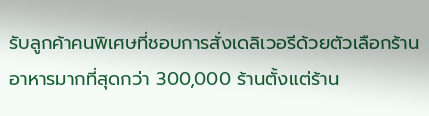รับลูกค้าคนพิเศษที่ชอบการสั่งเดลิเวอรีด้วยตัวเลือกร้านอาหารมากที่สุดกว่า 300,000 ร้านตั้งแต่ร้าน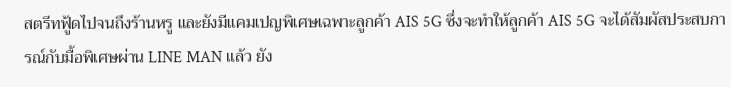สตรีทฟู้ดไปจนถึงร้านหรู และยังมีแคมเปญพิเศษเฉพาะลูกค้า AIS 5G ซึ่งจะทำให้ลูกค้า AIS 5G จะได้สัมผัสประสบการณ์กับมื้อพิเศษผ่าน LINE MAN แล้ว ยัง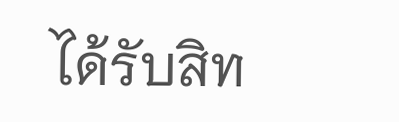ได้รับสิท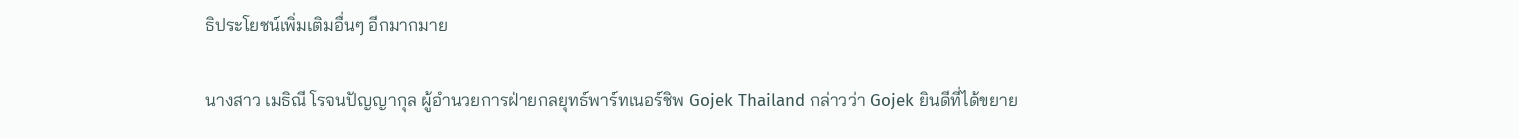ธิประโยชน์เพิ่มเติมอื่นๆ อีกมากมาย

นางสาว เมธิณี โรจนปัญญากุล ผู้อำนวยการฝ่ายกลยุทธ์พาร์ทเนอร์ชิพ Gojek Thailand กล่าวว่า Gojek ยินดีที่ได้ขยาย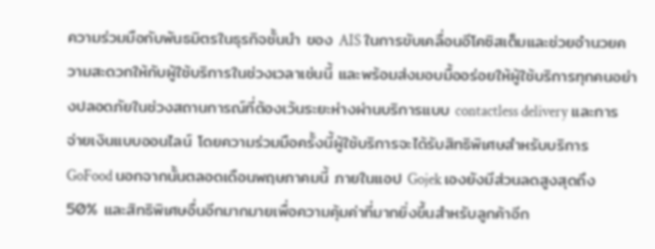ความร่วมมือกับพันธมิตรในธุรกิจชั้นนำ ของ AIS ในการขับเคลื่อนอีโคซิสเต็มและช่วยอำนวยความสะดวกให้กับผู้ใช้บริการในช่วงเวลาเช่นนี้ และพร้อมส่งมอบมื้ออร่อยให้ผู้ใช้บริการทุกคนอย่างปลอดภัยในช่วงสถานการณ์ที่ต้องเว้นระยะห่างผ่านบริการแบบ contactless delivery และการจ่ายเงินแบบออนไลน์ โดยความร่วมมือครั้งนี้ผู้ใช้บริการจะได้รับสิทธิพิเศษสำหรับบริการ GoFood นอกจากนั้นตลอดเดือนพฤษภาคมนี้ ภายในแอป Gojek เองยังมีส่วนลดสูงสุดถึง 50% และสิทธิพิเศษอื่นอีกมากมายเพื่อความคุ้มค่าที่มากยิ่งขึ้นสำหรับลูกค้าอีก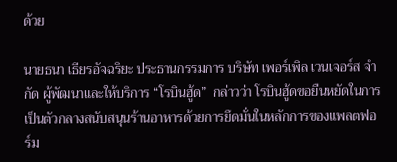ด้วย

นายธนา เธียรอัจฉริยะ ประธานกรรมการ บริษัท เพอร์เพิล เวนเจอร์ส จำกัด ผู้พัฒนาและให้บริการ “โรบินฮู้ด”  กล่าวว่า โรบินฮู้ดขอยืนหยัดในการเป็นตัวกลางสนับสนุนร้านอาหารด้วยการยึดมั่นในหลักการของแพลตฟอร์ม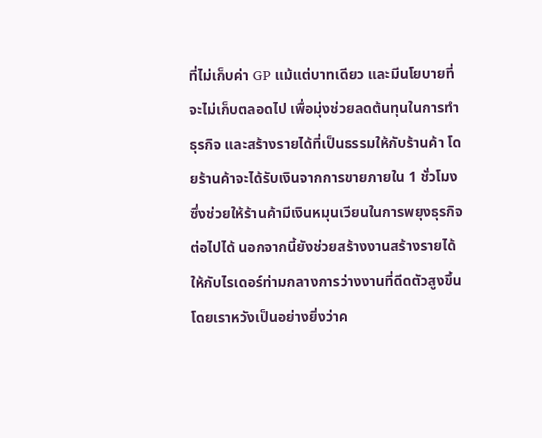ที่ไม่เก็บค่า GP แม้แต่บาทเดียว และมีนโยบายที่จะไม่เก็บตลอดไป เพื่อมุ่งช่วยลดต้นทุนในการทำธุรกิจ และสร้างรายได้ที่เป็นธรรมให้กับร้านค้า โดยร้านค้าจะได้รับเงินจากการขายภายใน 1 ชั่วโมง ซึ่งช่วยให้ร้านค้ามีเงินหมุนเวียนในการพยุงธุรกิจต่อไปได้ นอกจากนี้ยังช่วยสร้างงานสร้างรายได้ให้กับไรเดอร์ท่ามกลางการว่างงานที่ดีดตัวสูงขึ้น โดยเราหวังเป็นอย่างยิ่งว่าค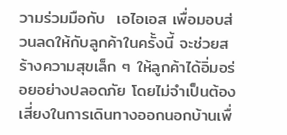วามร่วมมือกับ  เอไอเอส เพื่อมอบส่วนลดให้กับลูกค้าในครั้งนี้ จะช่วยสร้างความสุขเล็ก ๆ ให้ลูกค้าได้อิ่มอร่อยอย่างปลอดภัย โดยไม่จำเป็นต้องเสี่ยงในการเดินทางออกนอกบ้านเพื่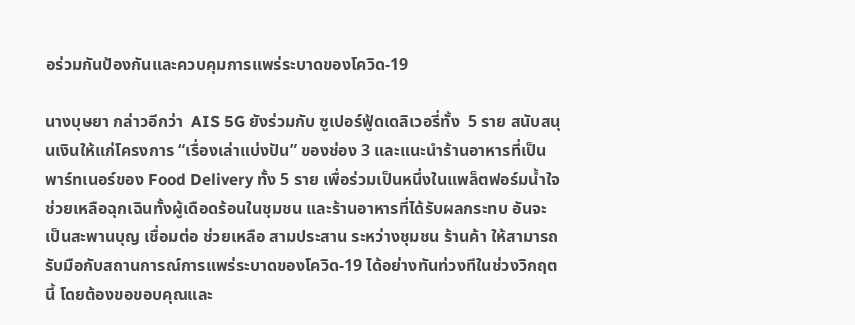อร่วมกันป้องกันและควบคุมการแพร่ระบาดของโควิด-19

นางบุษยา กล่าวอีกว่า  AIS 5G ยังร่วมกับ ซูเปอร์ฟู้ดเดลิเวอรี่ทั้ง  5 ราย สนับสนุนเงินให้แก่โครงการ “เรื่องเล่าแบ่งปัน” ของช่อง 3 และแนะนำร้านอาหารที่เป็นพาร์ทเนอร์ของ Food Delivery ทั้ง 5 ราย เพื่อร่วมเป็นหนึ่งในแพล็ตฟอร์มน้ำใจ ช่วยเหลือฉุกเฉินทั้งผู้เดือดร้อนในชุมชน และร้านอาหารที่ได้รับผลกระทบ อันจะเป็นสะพานบุญ เชื่อมต่อ ช่วยเหลือ สามประสาน ระหว่างชุมชน ร้านค้า ให้สามารถรับมือกับสถานการณ์การแพร่ระบาดของโควิด-19 ได้อย่างทันท่วงทีในช่วงวิกฤตนี้ โดยต้องขอขอบคุณและ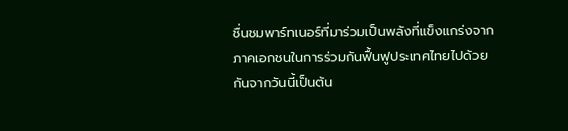ชื่นชมพาร์ทเนอร์ที่มาร่วมเป็นพลังที่แข็งแกร่งจากภาคเอกชนในการร่วมกันฟื้นฟูประเทศไทยไปด้วยกันจากวันนี้เป็นต้น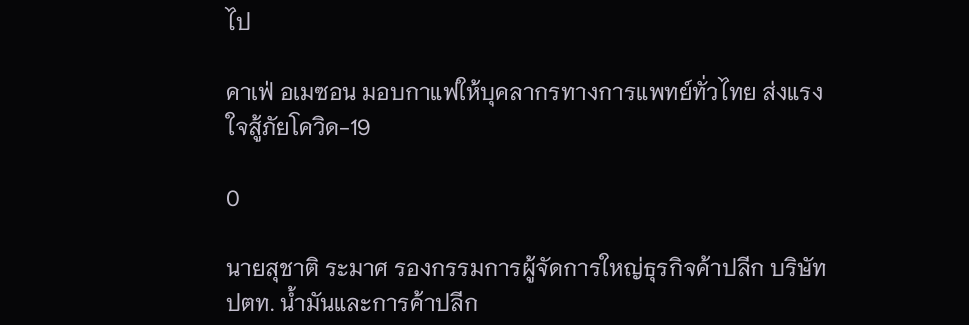ไป

คาเฟ่ อเมซอน มอบกาแฟให้บุคลากรทางการแพทย์ทั่วไทย ส่งแรงใจสู้ภัยโควิด-19

0

นายสุชาติ ระมาศ รองกรรมการผู้จัดการใหญ่ธุรกิจค้าปลีก บริษัท ปตท. น้ำมันและการค้าปลีก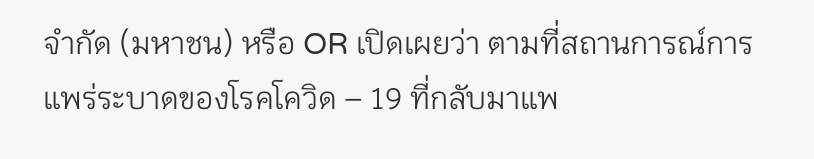จำกัด (มหาชน) หรือ OR เปิดเผยว่า ตามที่สถานการณ์การแพร่ระบาดของโรคโควิด – 19 ที่กลับมาแพ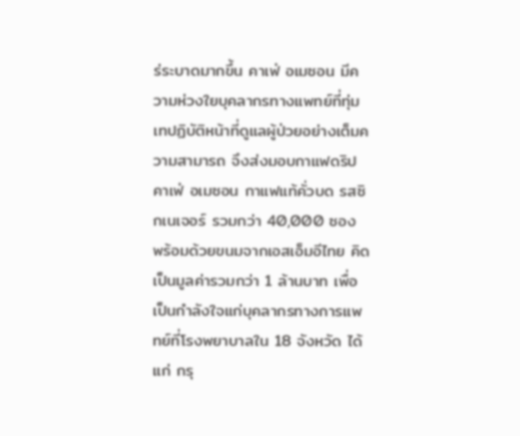ร่ระบาดมากขึ้น คาเฟ่ อเมซอน มีความห่วงใยบุคลากรทางแพทย์ที่ทุ่มเทปฏิบัติหน้าที่ดูแลผู้ป่วยอย่างเต็มความสามารถ จึงส่งมอบกาแฟดริป คาเฟ่ อเมซอน กาแฟแท้คั่วบด รสซิกเนเจอร์ รวมกว่า 40,000 ซอง พร้อมด้วยขนมจากเอสเอ็มอีไทย คิดเป็นมูลค่ารวมกว่า 1 ล้านบาท เพื่อเป็นกำลังใจแก่บุคลากรทางการแพทย์ที่โรงพยาบาลใน 18 จังหวัด ได้แก่ กรุ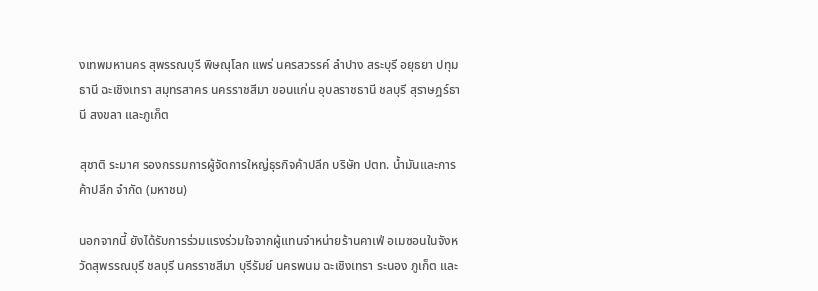งเทพมหานคร สุพรรณบุรี พิษณุโลก แพร่ นครสวรรค์ ลำปาง สระบุรี อยุธยา ปทุมธานี ฉะเชิงเทรา สมุทรสาคร นครราชสีมา ขอนแก่น อุบลราชธานี ชลบุรี สุราษฎร์ธานี สงขลา และภูเก็ต

สุชาติ ระมาศ รองกรรมการผู้จัดการใหญ่ธุรกิจค้าปลีก บริษัท ปตท. น้ำมันและการค้าปลีก จำกัด (มหาชน)

นอกจากนี้ ยังได้รับการร่วมแรงร่วมใจจากผู้แทนจำหน่ายร้านคาเฟ่ อเมซอนในจังหวัดสุพรรณบุรี ชลบุรี นครราชสีมา บุรีรัมย์ นครพนม ฉะเชิงเทรา ระนอง ภูเก็ต และ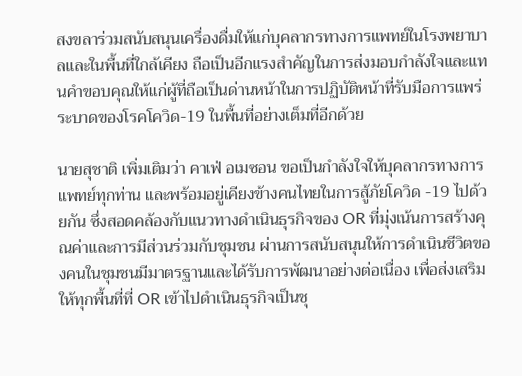สงขลาร่วมสนับสนุนเครื่องดื่มให้แก่บุคลากรทางการแพทย์ในโรงพยาบาลและในพื้นที่ใกล้เคียง ถือเป็นอีกแรงสำคัญในการส่งมอบกำลังใจและแทนคำขอบคุณให้แก่ผู้ที่ถือเป็นด่านหน้าในการปฏิบัติหน้าที่รับมือการแพร่ระบาดของโรคโควิด-19 ในพื้นที่อย่างเต็มที่อีกด้วย

นายสุชาติ เพิ่มเติมว่า คาเฟ่ อเมซอน ขอเป็นกำลังใจให้บุคลากรทางการแพทย์ทุกท่าน และพร้อมอยู่เคียงข้างคนไทยในการสู้ภัยโควิด -19 ไปด้วยกัน ซึ่งสอดคล้องกับแนวทางดำเนินธุรกิจของ OR ที่มุ่งเน้นการสร้างคุณค่าและการมีส่วนร่วมกับชุมชน ผ่านการสนับสนุนให้การดำเนินชีวิตของคนในชุมชนมีมาตรฐานและได้รับการพัฒนาอย่างต่อเนื่อง เพื่อส่งเสริมให้ทุกพื้นที่ที่ OR เข้าไปดำเนินธุรกิจเป็นชุ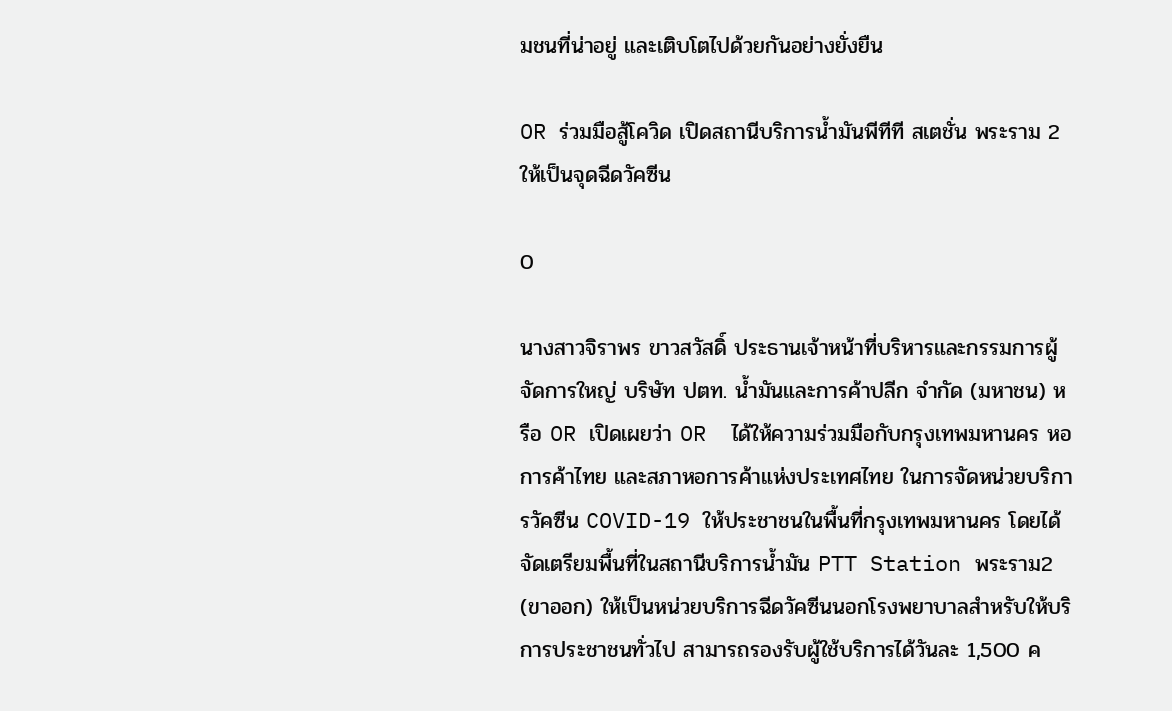มชนที่น่าอยู่ และเติบโตไปด้วยกันอย่างยั่งยืน

OR ร่วมมือสู้โควิด เปิดสถานีบริการน้ำมันพีทีที สเตชั่น พระราม 2 ให้เป็นจุดฉีดวัคซีน

0

นางสาวจิราพร ขาวสวัสดิ์ ประธานเจ้าหน้าที่บริหารและกรรมการผู้จัดการใหญ่ บริษัท ปตท. น้ำมันและการค้าปลีก จำกัด (มหาชน) หรือ OR เปิดเผยว่า OR  ได้ให้ความร่วมมือกับกรุงเทพมหานคร หอการค้าไทย และสภาหอการค้าแห่งประเทศไทย ในการจัดหน่วยบริการวัคซีน COVID-19 ให้ประชาชนในพื้นที่กรุงเทพมหานคร โดยได้จัดเตรียมพื้นที่ในสถานีบริการน้ำมัน PTT Station พระราม2 (ขาออก) ให้เป็นหน่วยบริการฉีดวัคซีนนอกโรงพยาบาลสำหรับให้บริการประชาชนทั่วไป สามารถรองรับผู้ใช้บริการได้วันละ 1,500 ค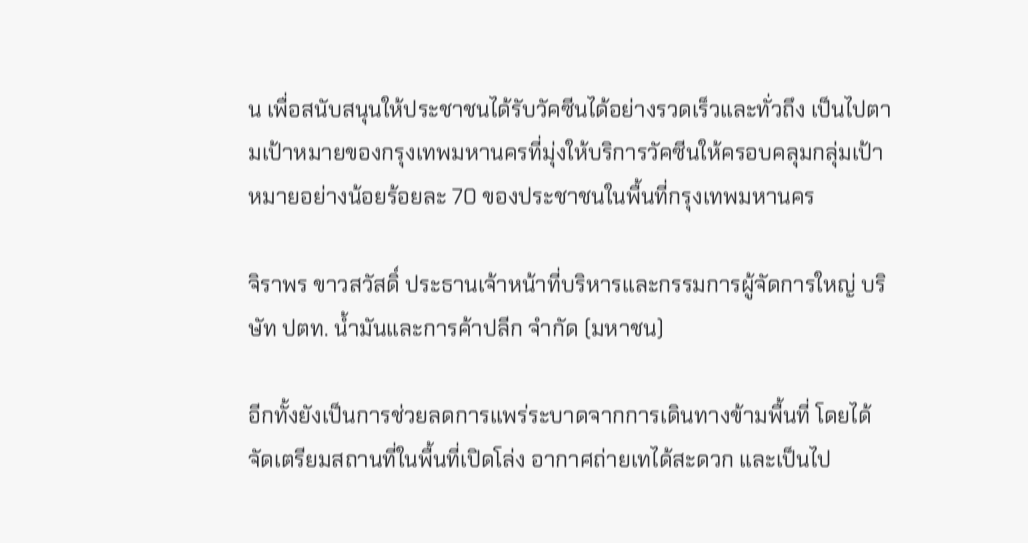น เพื่อสนับสนุนให้ประชาชนได้รับวัคซีนได้อย่างรวดเร็วและทั่วถึง เป็นไปตามเป้าหมายของกรุงเทพมหานครที่มุ่งให้บริการวัคซีนให้ครอบคลุมกลุ่มเป้าหมายอย่างน้อยร้อยละ 70 ของประชาชนในพื้นที่กรุงเทพมหานคร

จิราพร ขาวสวัสดิ์ ประธานเจ้าหน้าที่บริหารและกรรมการผู้จัดการใหญ่ บริษัท ปตท. น้ำมันและการค้าปลีก จำกัด (มหาชน)

อีกทั้งยังเป็นการช่วยลดการแพร่ระบาดจากการเดินทางข้ามพื้นที่ โดยได้จัดเตรียมสถานที่ในพื้นที่เปิดโล่ง อากาศถ่ายเทได้สะดวก และเป็นไป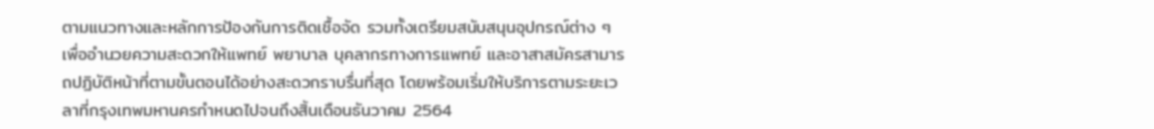ตามแนวทางและหลักการป้องกันการติดเชื้อจัด รวมทั้งเตรียมสนับสนุนอุปกรณ์ต่าง ๆ เพื่ออำนวยความสะดวกให้แพทย์ พยาบาล บุคลากรทางการแพทย์ และอาสาสมัครสามารถปฏิบัติหน้าที่ตามขั้นตอนได้อย่างสะดวกราบรื่นที่สุด โดยพร้อมเริ่มให้บริการตามระยะเวลาที่กรุงเทพมหานครกำหนดไปจนถึงสิ้นเดือนธันวาคม 2564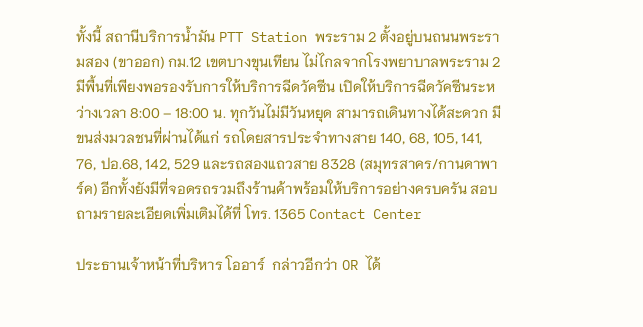ทั้งนี้ สถานีบริการน้ำมัน PTT Station พระราม 2 ตั้งอยู่บนถนนพระรามสอง (ขาออก) กม.12 เขตบางขุนเทียน ไม่ไกลจากโรงพยาบาลพระราม 2 มีพื้นที่เพียงพอรองรับการให้บริการฉีดวัคซีน เปิดให้บริการฉีดวัคซีนระหว่างเวลา 8:00 – 18:00 น. ทุกวันไม่มีวันหยุด สามารถเดินทางได้สะดวก มีขนส่งมวลชนที่ผ่านได้แก่ รถโดยสารประจำทางสาย 140, 68, 105, 141, 76, ปอ.68, 142, 529 และรถสองแถวสาย 8328 (สมุทรสาคร/กานดาพาร์ค) อีกทั้งยังมีที่จอดรถรวมถึงร้านค้าพร้อมให้บริการอย่างครบครัน สอบถามรายละเอียดเพิ่มเติมได้ที่ โทร. 1365 Contact Center

ประธานเจ้าหน้าที่บริหาร โออาร์  กล่าวอีกว่า OR ได้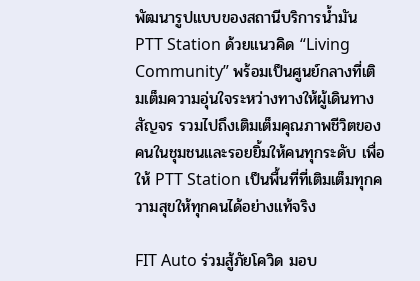พัฒนารูปแบบของสถานีบริการน้ำมัน PTT Station ด้วยแนวคิด “Living Community” พร้อมเป็นศูนย์กลางที่เติมเต็มความอุ่นใจระหว่างทางให้ผู้เดินทางสัญจร รวมไปถึงเติมเต็มคุณภาพชีวิตของคนในชุมชนและรอยยิ้มให้คนทุกระดับ เพื่อให้ PTT Station เป็นพื้นที่ที่เติมเต็มทุกความสุขให้ทุกคนได้อย่างแท้จริง

FIT Auto ร่วมสู้ภัยโควิด มอบ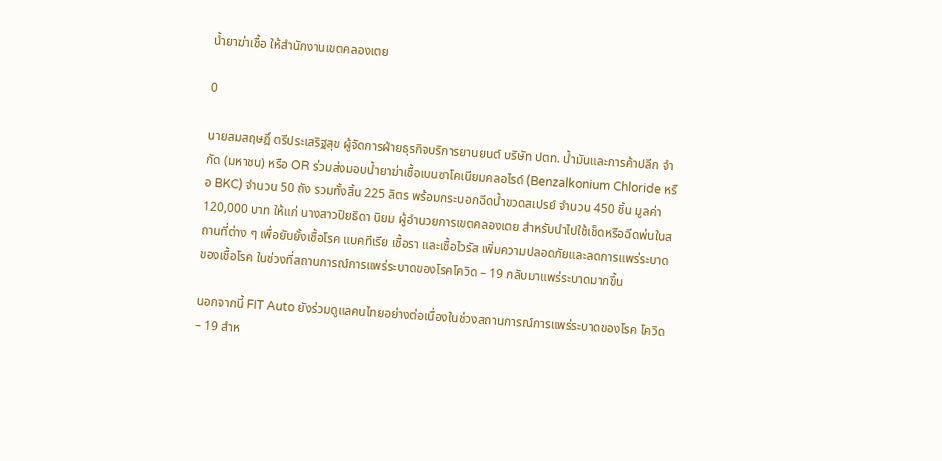น้ำยาฆ่าเชื้อ ให้สำนักงานเขตคลองเตย

0

นายสมสฤษฎิ์ ตรีประเสริฐสุข ผู้จัดการฝ่ายธุรกิจบริการยานยนต์ บริษัท ปตท. น้ำมันและการค้าปลีก จำกัด (มหาชน) หรือ OR ร่วมส่งมอบน้ำยาฆ่าเชื้อเบนซาโคเนียมคลอไรด์ (Benzalkonium Chloride หรือ BKC) จำนวน 50 ถัง รวมทั้งสิ้น 225 ลิตร พร้อมกระบอกฉีดน้ำขวดสเปรย์ จำนวน 450 ชิ้น มูลค่า 120,000 บาท ให้แก่ นางสาวปิยธิดา นิยม ผู้อำนวยการเขตคลองเตย สำหรับนำไปใช้เช็ดหรือฉีดพ่นในสถานที่ต่าง ๆ เพื่อยับยั้งเชื้อโรค แบคทีเรีย เชื้อรา และเชื้อไวรัส เพิ่มความปลอดภัยและลดการแพร่ระบาดของเชื้อโรค ในช่วงที่สถานการณ์การแพร่ระบาดของโรคโควิด – 19 กลับมาแพร่ระบาดมากขึ้น

นอกจากนี้ FIT Auto ยังร่วมดูแลคนไทยอย่างต่อเนื่องในช่วงสถานการณ์การแพร่ระบาดของโรค โควิด – 19 สำห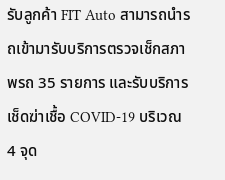รับลูกค้า FIT Auto สามารถนำรถเข้ามารับบริการตรวจเช็กสภาพรถ 35 รายการ และรับบริการเช็ดฆ่าเชื้อ COVID-19 บริเวณ 4 จุด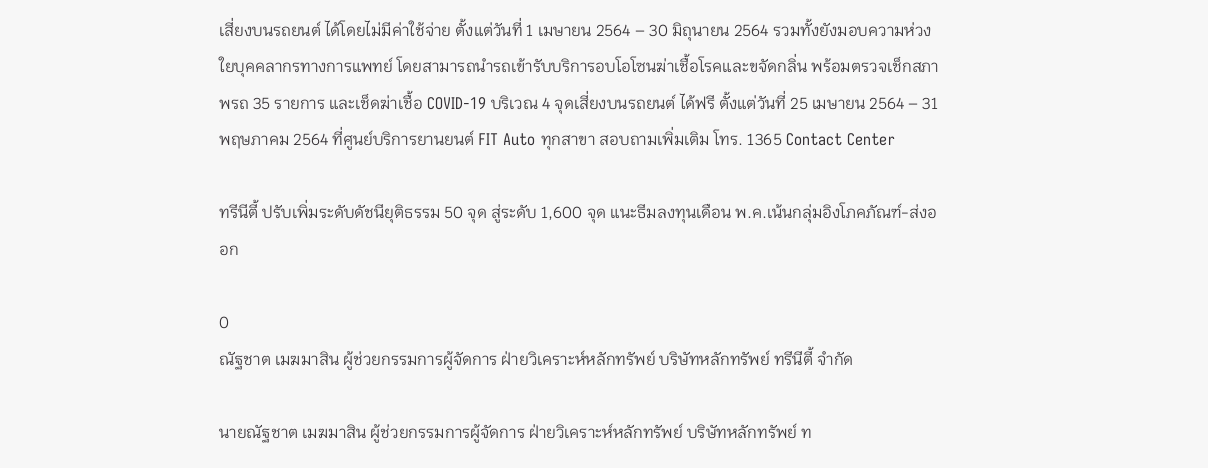เสี่ยงบนรถยนต์ ได้โดยไม่มีค่าใช้จ่าย ตั้งแต่วันที่ 1 เมษายน 2564 – 30 มิถุนายน 2564 รวมทั้งยังมอบความห่วงใยบุคคลากรทางการแพทย์ โดยสามารถนำรถเข้ารับบริการอบโอโซนฆ่าเชื้อโรคและขจัดกลิ่น พร้อมตรวจเช็กสภาพรถ 35 รายการ และเช็ดฆ่าเชื้อ COVID-19 บริเวณ 4 จุดเสี่ยงบนรถยนต์ ได้ฟรี ตั้งแต่วันที่ 25 เมษายน 2564 – 31 พฤษภาคม 2564 ที่ศูนย์บริการยานยนต์ FIT Auto ทุกสาขา สอบถามเพิ่มเติม โทร. 1365 Contact Center

ทรีนีตี้ ปรับเพิ่มระดับดัชนียุติธรรม 50 จุด สู่ระดับ 1,600 จุด แนะธีมลงทุนเดือน พ.ค.เน้นกลุ่มอิงโภคภัณฑ์-ส่งออก

0
ณัฐชาต เมฆมาสิน ผู้ช่วยกรรมการผู้จัดการ ฝ่ายวิเคราะห์หลักทรัพย์ บริษัทหลักทรัพย์ ทรีนีตี้ จำกัด

นายณัฐชาต เมฆมาสิน ผู้ช่วยกรรมการผู้จัดการ ฝ่ายวิเคราะห์หลักทรัพย์ บริษัทหลักทรัพย์ ท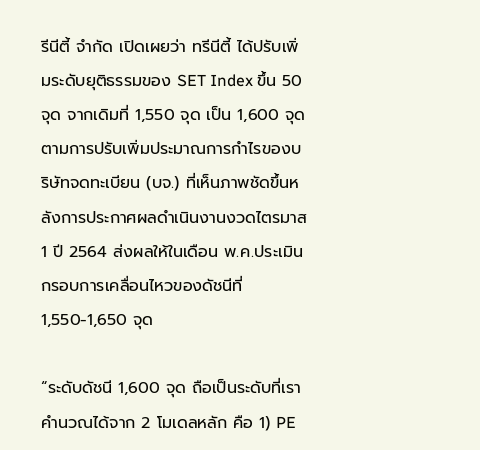รีนีตี้ จำกัด เปิดเผยว่า ทรีนีตี้ ได้ปรับเพิ่มระดับยุติธรรมของ SET Index ขึ้น 50 จุด จากเดิมที่ 1,550 จุด เป็น 1,600 จุดตามการปรับเพิ่มประมาณการกำไรของบริษัทจดทะเบียน (บจ.) ที่เห็นภาพชัดขึ้นหลังการประกาศผลดำเนินงานงวดไตรมาส 1 ปี 2564 ส่งผลให้ในเดือน พ.ค.ประเมินกรอบการเคลื่อนไหวของดัชนีที่ 1,550-1,650 จุด

“ระดับดัชนี 1,600 จุด ถือเป็นระดับที่เราคำนวณได้จาก 2 โมเดลหลัก คือ 1) PE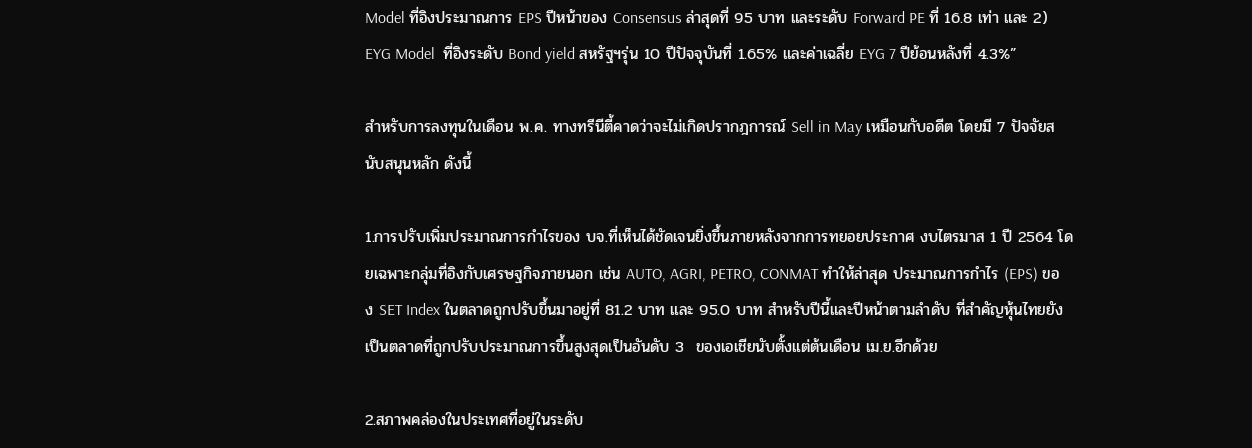Model ที่อิงประมาณการ EPS ปีหน้าของ Consensus ล่าสุดที่ 95 บาท และระดับ Forward PE ที่ 16.8 เท่า และ 2) EYG Model  ที่อิงระดับ Bond yield สหรัฐฯรุ่น 10 ปีปัจจุบันที่ 1.65% และค่าเฉลี่ย EYG 7 ปีย้อนหลังที่ 4.3%”

สำหรับการลงทุนในเดือน พ.ค. ทางทรีนีตี้คาดว่าจะไม่เกิดปรากฎการณ์ Sell in May เหมือนกับอดีต โดยมี 7 ปัจจัยสนับสนุนหลัก ดังนี้

1.การปรับเพิ่มประมาณการกำไรของ บจ.ที่เห็นได้ชัดเจนยิ่งขึ้นภายหลังจากการทยอยประกาศ งบไตรมาส 1 ปี 2564 โดยเฉพาะกลุ่มที่อิงกับเศรษฐกิจภายนอก เช่น AUTO, AGRI, PETRO, CONMAT ทำให้ล่าสุด ประมาณการกำไร (EPS) ของ SET Index ในตลาดถูกปรับขึ้นมาอยู่ที่ 81.2 บาท และ 95.0 บาท สำหรับปีนี้และปีหน้าตามลำดับ ที่สำคัญหุ้นไทยยังเป็นตลาดที่ถูกปรับประมาณการขึ้นสูงสุดเป็นอันดับ 3  ของเอเชียนับตั้งแต่ต้นเดือน เม.ย.อีกด้วย

2.สภาพคล่องในประเทศที่อยู่ในระดับ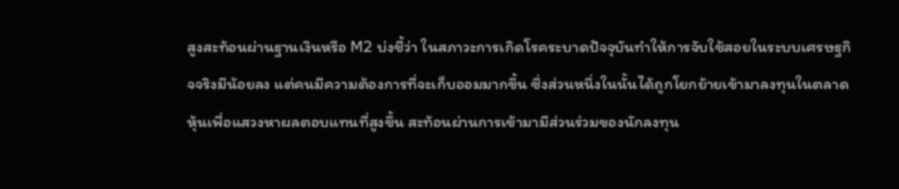สูงสะท้อนผ่านฐานเงินหรือ M2 บ่งชี้ว่า ในสภาวะการเกิดโรคระบาดปัจจุบันทำให้การจับใช้สอยในระบบเศรษฐกิจจริงมีน้อยลง แต่คนมีความต้องการที่จะเก็บออมมากขึ้น ซึ่งส่วนหนึ่งในนั้นได้ถูกโยกย้ายเข้ามาลงทุนในตลาดหุ้นเพื่อแสวงหาผลตอบแทนที่สูงขึ้น สะท้อนผ่านการเข้ามามีส่วนร่วมของนักลงทุน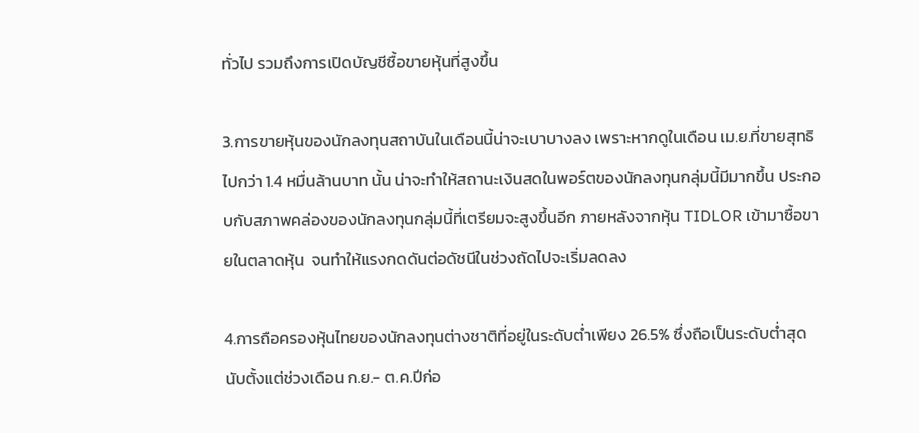ทั่วไป รวมถึงการเปิดบัญชีซื้อขายหุ้นที่สูงขึ้น

3.การขายหุ้นของนักลงทุนสถาบันในเดือนนี้น่าจะเบาบางลง เพราะหากดูในเดือน เม.ย.ที่ขายสุทธิ  ไปกว่า 1.4 หมื่นล้านบาท นั้น น่าจะทำให้สถานะเงินสดในพอร์ตของนักลงทุนกลุ่มนี้มีมากขึ้น ประกอบกับสภาพคล่องของนักลงทุนกลุ่มนี้ที่เตรียมจะสูงขึ้นอีก ภายหลังจากหุ้น TIDLOR เข้ามาซื้อขายในตลาดหุ้น  จนทำให้แรงกดดันต่อดัชนีในช่วงถัดไปจะเริ่มลดลง

4.การถือครองหุ้นไทยของนักลงทุนต่างชาติที่อยู่ในระดับต่ำเพียง 26.5% ซึ่งถือเป็นระดับต่ำสุดนับตั้งแต่ช่วงเดือน ก.ย.- ต.ค.ปีก่อ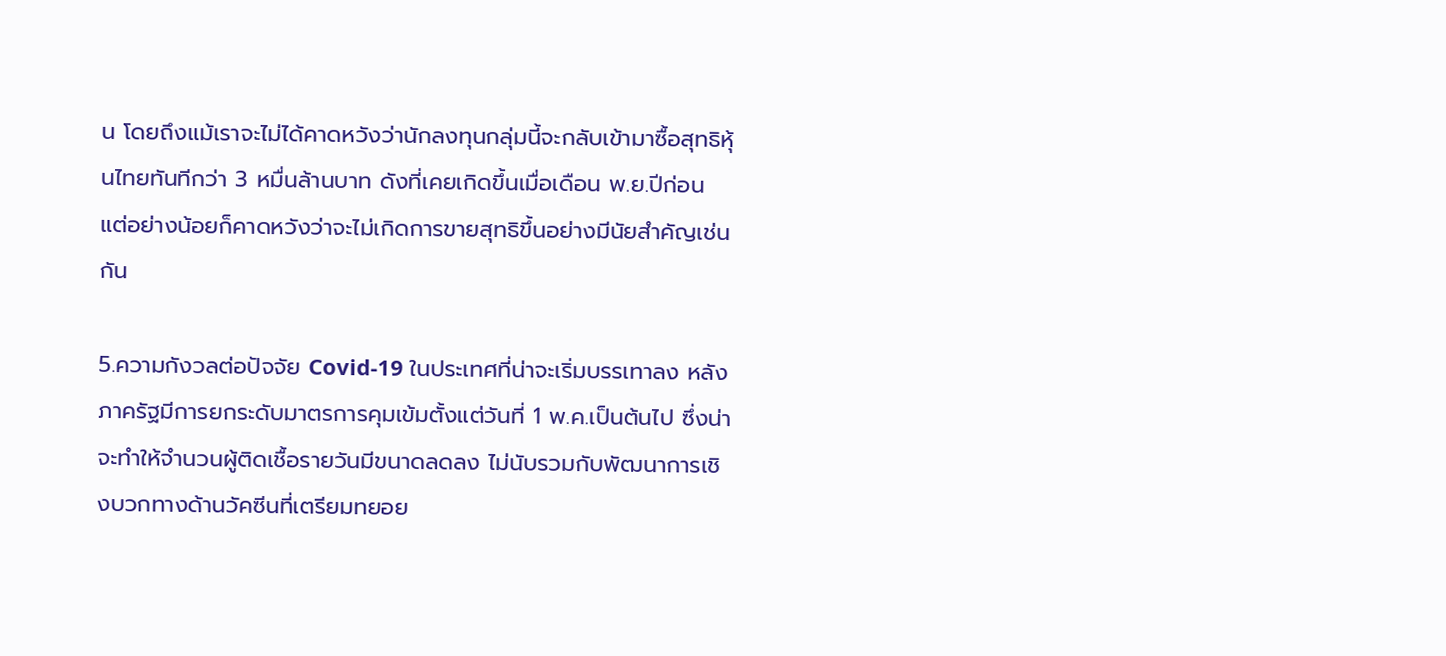น โดยถึงแม้เราจะไม่ได้คาดหวังว่านักลงทุนกลุ่มนี้จะกลับเข้ามาซื้อสุทธิหุ้นไทยทันทีกว่า 3 หมื่นล้านบาท ดังที่เคยเกิดขึ้นเมื่อเดือน พ.ย.ปีก่อน แต่อย่างน้อยก็คาดหวังว่าจะไม่เกิดการขายสุทธิขึ้นอย่างมีนัยสำคัญเช่นกัน

5.ความกังวลต่อปัจจัย Covid-19 ในประเทศที่น่าจะเริ่มบรรเทาลง หลังภาครัฐมีการยกระดับมาตรการคุมเข้มตั้งแต่วันที่ 1 พ.ค.เป็นต้นไป ซึ่งน่าจะทำให้จำนวนผู้ติดเชื้อรายวันมีขนาดลดลง ไม่นับรวมกับพัฒนาการเชิงบวกทางด้านวัคซีนที่เตรียมทยอย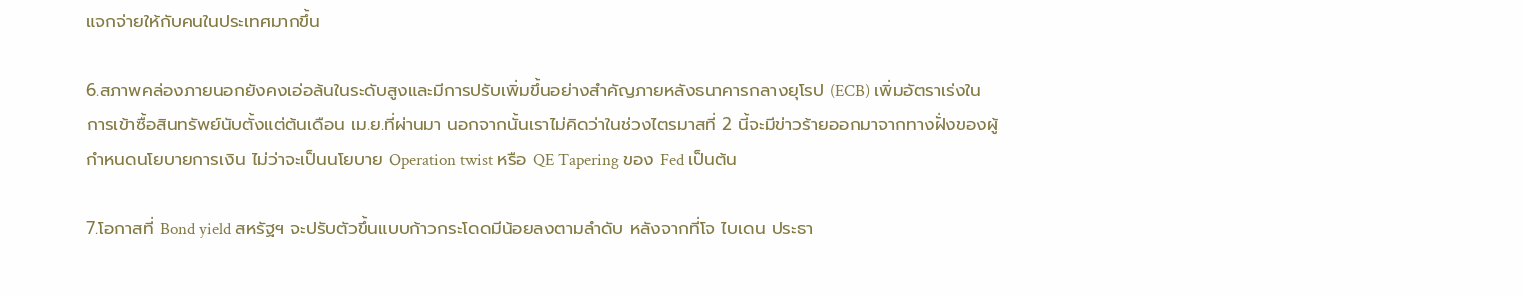แจกจ่ายให้กับคนในประเทศมากขึ้น

6.สภาพคล่องภายนอกยังคงเอ่อล้นในระดับสูงและมีการปรับเพิ่มขึ้นอย่างสำคัญภายหลังธนาคารกลางยุโรป (ECB) เพิ่มอัตราเร่งในการเข้าซื้อสินทรัพย์นับตั้งแต่ต้นเดือน เม.ย.ที่ผ่านมา นอกจากนั้นเราไม่คิดว่าในช่วงไตรมาสที่ 2 นี้จะมีข่าวร้ายออกมาจากทางฝั่งของผู้กำหนดนโยบายการเงิน ไม่ว่าจะเป็นนโยบาย Operation twist หรือ QE Tapering ของ Fed เป็นต้น

7.โอกาสที่ Bond yield สหรัฐฯ จะปรับตัวขึ้นแบบก้าวกระโดดมีน้อยลงตามลำดับ หลังจากที่โจ ไบเดน ประธา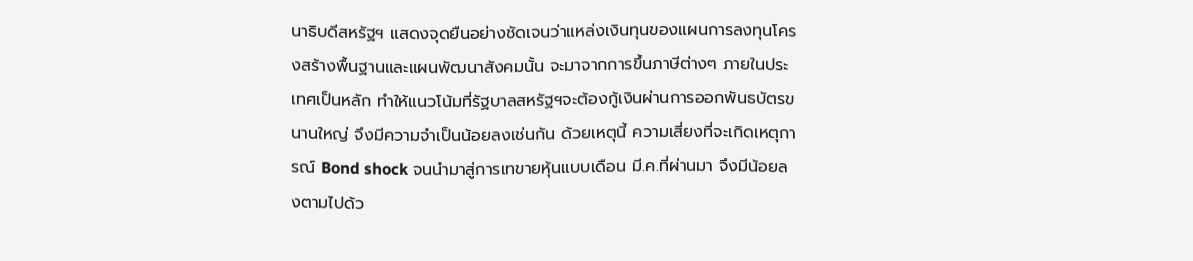นาธิบดีสหรัฐฯ แสดงจุดยืนอย่างชัดเจนว่าแหล่งเงินทุนของแผนการลงทุนโครงสร้างพื้นฐานและแผนพัฒนาสังคมนั้น จะมาจากการขึ้นภาษีต่างๆ ภายในประเทศเป็นหลัก ทำให้แนวโน้มที่รัฐบาลสหรัฐฯจะต้องกู้เงินผ่านการออกพันธบัตรขนานใหญ่ จึงมีความจำเป็นน้อยลงเช่นกัน ด้วยเหตุนี้ ความเสี่ยงที่จะเกิดเหตุการณ์ Bond shock จนนำมาสู่การเทขายหุ้นแบบเดือน มี.ค.ที่ผ่านมา จึงมีน้อยลงตามไปด้ว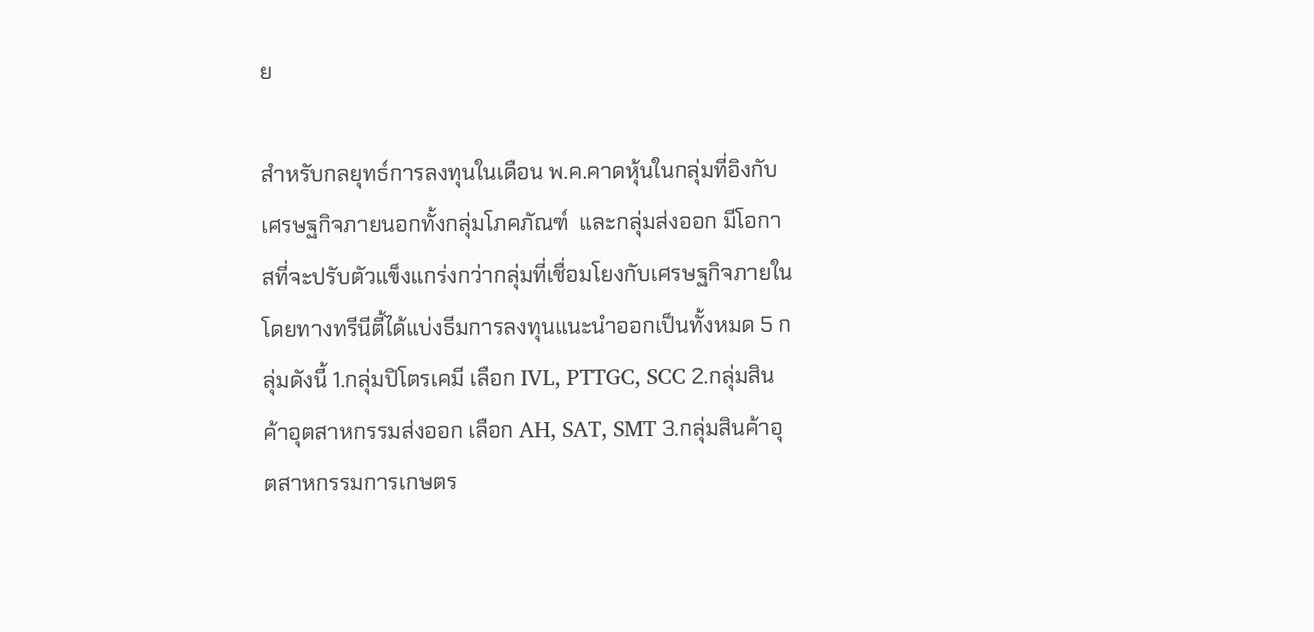ย

สำหรับกลยุทธ์การลงทุนในเดือน พ.ค.คาดหุ้นในกลุ่มที่อิงกับเศรษฐกิจภายนอกทั้งกลุ่มโภคภัณฑ์  และกลุ่มส่งออก มีโอกาสที่จะปรับตัวแข็งแกร่งกว่ากลุ่มที่เชื่อมโยงกับเศรษฐกิจภายใน โดยทางทรีนีตี้ได้แบ่งธีมการลงทุนแนะนำออกเป็นทั้งหมด 5 กลุ่มดังนี้ 1.กลุ่มปิโตรเคมี เลือก IVL, PTTGC, SCC 2.กลุ่มสินค้าอุตสาหกรรมส่งออก เลือก AH, SAT, SMT 3.กลุ่มสินค้าอุตสาหกรรมการเกษตร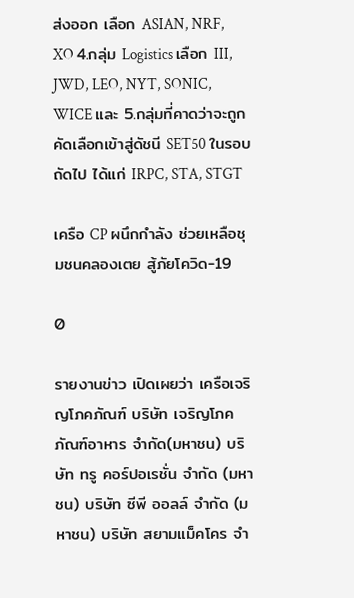ส่งออก เลือก ASIAN, NRF, XO 4.กลุ่ม Logistics เลือก III, JWD, LEO, NYT, SONIC, WICE และ 5.กลุ่มที่คาดว่าจะถูกคัดเลือกเข้าสู่ดัชนี SET50 ในรอบถัดไป ได้แก่ IRPC, STA, STGT

เครือ CP ผนึกกำลัง ช่วยเหลือชุมชนคลองเตย สู้ภัยโควิด-19

0

รายงานข่าว เปิดเผยว่า เครือเจริญโภคภัณฑ์ บริษัท เจริญโภคภัณฑ์อาหาร จำกัด(มหาชน) บริษัท ทรู คอร์ปอเรชั่น จำกัด (มหาชน) บริษัท ซีพี ออลล์ จำกัด (มหาชน) บริษัท สยามแม็คโคร จำ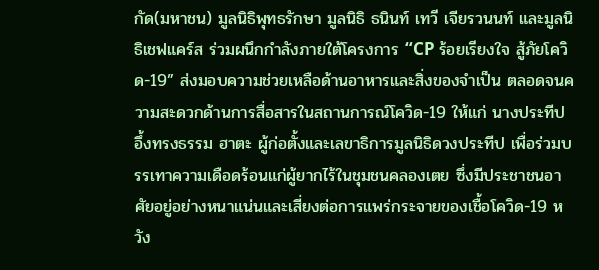กัด(มหาชน) มูลนิธิพุทธรักษา มูลนิธิ ธนินท์ เทวี เจียรวนนท์ และมูลนิธิเชฟแคร์ส ร่วมผนึกกำลังภายใต้โครงการ “CP ร้อยเรียงใจ สู้ภัยโควิด-19” ส่งมอบความช่วยเหลือด้านอาหารและสิ่งของจำเป็น ตลอดจนความสะดวกด้านการสื่อสารในสถานการณ์โควิด-19 ให้แก่ นางประทีป อึ้งทรงธรรม ฮาตะ ผู้ก่อตั้งและเลขาธิการมูลนิธิดวงประทีป เพื่อร่วมบรรเทาความเดือดร้อนแก่ผู้ยากไร้ในชุมชนคลองเตย ซึ่งมีประชาชนอาศัยอยู่อย่างหนาแน่นและเสี่ยงต่อการแพร่กระจายของเชื้อโควิด-19 หวัง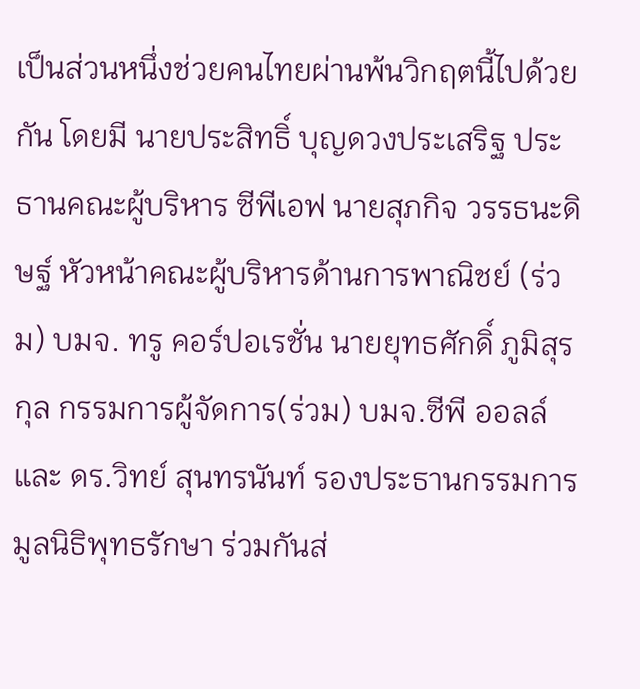เป็นส่วนหนึ่งช่วยคนไทยผ่านพ้นวิกฤตนี้ไปด้วยกัน โดยมี นายประสิทธิ์ บุญดวงประเสริฐ ประธานคณะผู้บริหาร ซีพีเอฟ นายสุภกิจ วรรธนะดิษฐ์ หัวหน้าคณะผู้บริหารด้านการพาณิชย์ (ร่วม) บมจ. ทรู คอร์ปอเรชั่น นายยุทธศักดิ์ ภูมิสุรกุล กรรมการผู้จัดการ(ร่วม) บมจ.ซีพี ออลล์ และ ดร.วิทย์ สุนทรนันท์ รองประธานกรรมการมูลนิธิพุทธรักษา ร่วมกันส่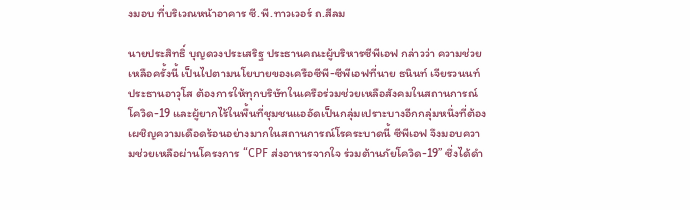งมอบ ที่บริเวณหน้าอาคาร ซี.พี.ทาวเวอร์ ถ.สีลม

นายประสิทธิ์ บุญดวงประเสริฐ ประธานคณะผู้บริหารซีพีเอฟ กล่าวว่า ความช่วยเหลือครั้งนี้ เป็นไปตามนโยบายของเครือซีพี-ซีพีเอฟที่นาย ธนินท์ เจียรวนนท์ ประธานอาวุโส ต้องการให้ทุกบริษัทในเครือร่วมช่วยเหลือสังคมในสถานการณ์โควิด-19 และผู้ยากไร้ในพื้นที่ชุมชนแออัดเป็นกลุ่มเปราะบางอีกกลุ่มหนึ่งที่ต้องเผชิญความเดือดร้อนอย่างมากในสถานการณ์โรคระบาดนี้ ซีพีเอฟ จึงมอบความช่วยเหลือผ่านโครงการ “CPF ส่งอาหารจากใจ ร่วมต้านภัยโควิด-19” ซึ่งได้ดำ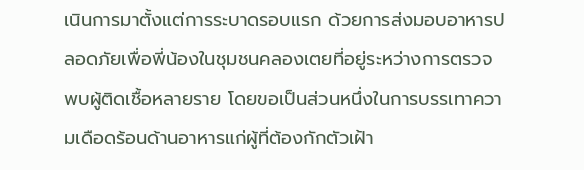เนินการมาตั้งแต่การระบาดรอบแรก ด้วยการส่งมอบอาหารปลอดภัยเพื่อพี่น้องในชุมชนคลองเตยที่อยู่ระหว่างการตรวจพบผู้ติดเชื้อหลายราย โดยขอเป็นส่วนหนึ่งในการบรรเทาความเดือดร้อนด้านอาหารแก่ผู้ที่ต้องกักตัวเฝ้า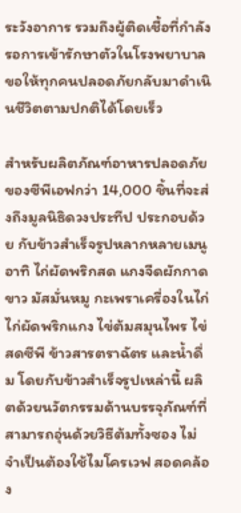ระวังอาการ รวมถึงผู้ติดเชื้อที่กำลังรอการเข้ารักษาตัวในโรงพยาบาล ขอให้ทุกคนปลอดภัยกลับมาดำเนินชีวิตตามปกติได้โดยเร็ว

สำหรับผลิตภัณฑ์อาหารปลอดภัยของซีพีเอฟกว่า 14,000 ชิ้นที่จะส่งถึงมูลนิธิดวงประทีป ประกอบด้วย กับข้าวสำเร็จรูปหลากหลายเมนู อาทิ ไก่ผัดพริกสด แกงจืดผักกาดขาว มัสมั่นหมู กะเพราเครื่องในไก่ ไก่ผัดพริกแกง ไข่ต้มสมุนไพร ไข่สดซีพี ข้าวสารตราฉัตร และน้ำดื่ม โดยกับข้าวสำเร็จรูปเหล่านี้ ผลิตด้วยนวัตกรรมด้านบรรจุภัณฑ์ที่สามารถอุ่นด้วยวิธีต้มทั้งซอง ไม่จำเป็นต้องใช้ไมโครเวฟ สอดคล้อง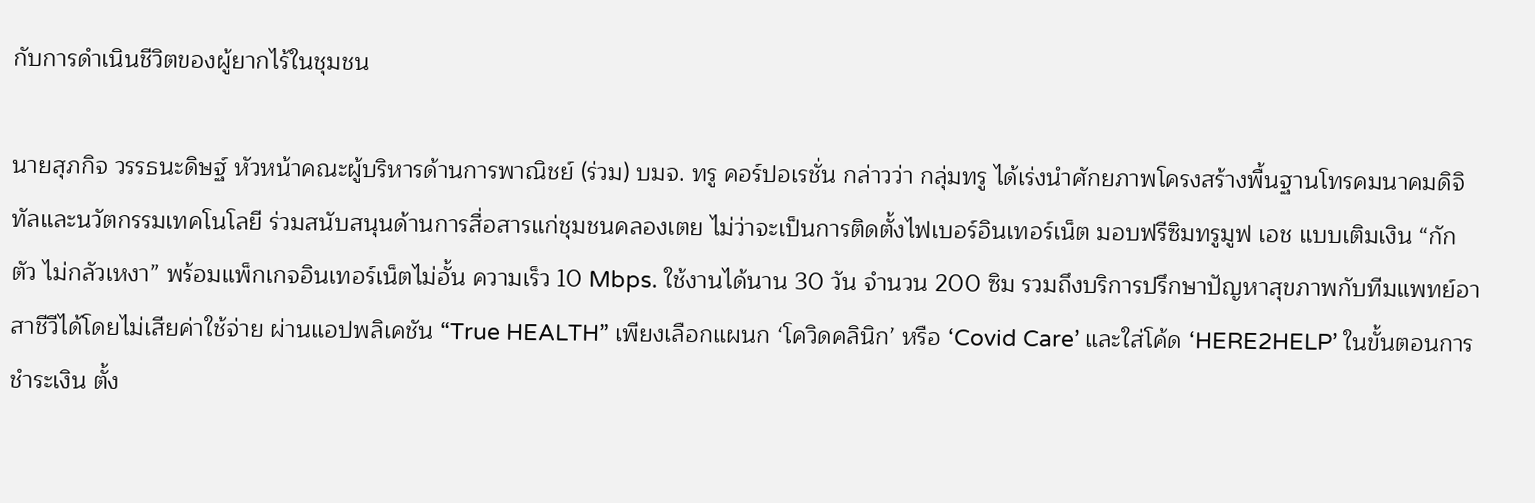กับการดำเนินชีวิตของผู้ยากไร้ในชุมชน

นายสุภกิจ วรรธนะดิษฐ์ หัวหน้าคณะผู้บริหารด้านการพาณิชย์ (ร่วม) บมจ. ทรู คอร์ปอเรชั่น กล่าวว่า กลุ่มทรู ได้เร่งนำศักยภาพโครงสร้างพื้นฐานโทรคมนาคมดิจิทัลและนวัตกรรมเทคโนโลยี ร่วมสนับสนุนด้านการสื่อสารแก่ชุมชนคลองเตย ไม่ว่าจะเป็นการติดตั้งไฟเบอร์อินเทอร์เน็ต มอบฟรีซิมทรูมูฟ เอช แบบเติมเงิน “กักตัว ไม่กลัวเหงา” พร้อมแพ็กเกจอินเทอร์เน็ตไม่อั้น ความเร็ว 10 Mbps. ใช้งานได้นาน 30 วัน จำนวน 200 ซิม รวมถึงบริการปรึกษาปัญหาสุขภาพกับทีมแพทย์อาสาชีวีได้โดยไม่เสียค่าใช้จ่าย ผ่านแอปพลิเคชัน “True HEALTH” เพียงเลือกแผนก ‘โควิดคลินิก’ หรือ ‘Covid Care’ และใส่โค้ด ‘HERE2HELP’ ในขั้นตอนการชำระเงิน ตั้ง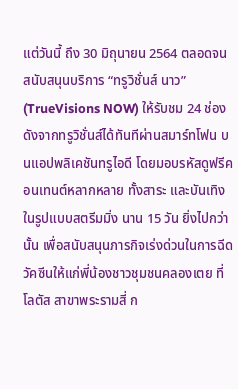แต่วันนี้ ถึง 30 มิถุนายน 2564 ตลอดจนสนับสนุนบริการ “ทรูวิชั่นส์ นาว” (TrueVisions NOW) ให้รับชม 24 ช่องดังจากทรูวิชั่นส์ได้ทันทีผ่านสมาร์ทโฟน บนแอปพลิเคชันทรูไอดี โดยมอบรหัสดูฟรีคอนเทนต์หลากหลาย ทั้งสาระ และบันเทิง ในรูปแบบสตรีมมิ่ง นาน 15 วัน ยิ่งไปกว่านั้น เพื่อสนับสนุนภารกิจเร่งด่วนในการฉีดวัคซีนให้แก่พี่น้องชาวชุมชนคลองเตย ที่โลตัส สาขาพระรามสี่ ก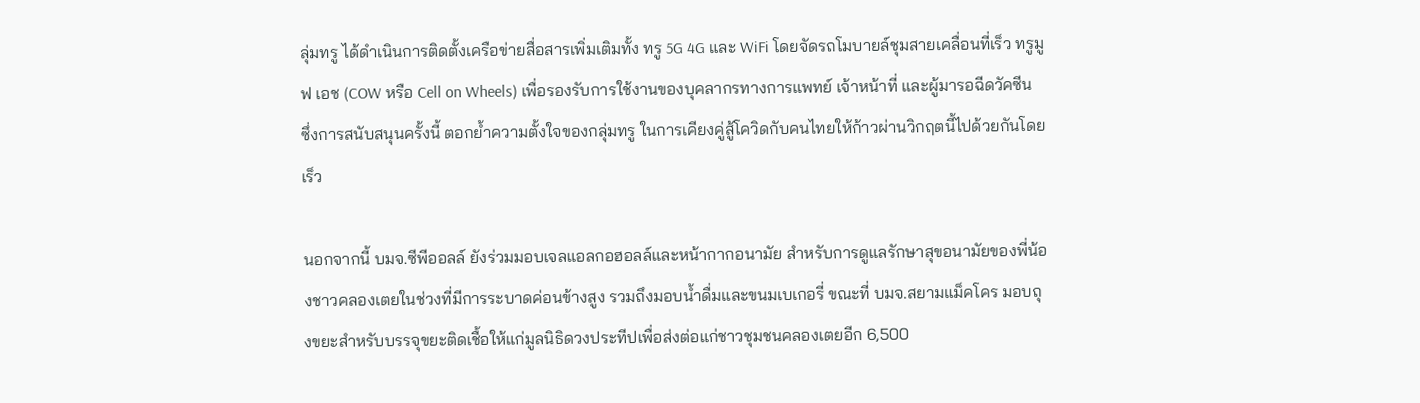ลุ่มทรู ได้ดำเนินการติดตั้งเครือข่ายสื่อสารเพิ่มเติมทั้ง ทรู 5G 4G และ WiFi โดยจัดรถโมบายล์ชุมสายเคลื่อนที่เร็ว ทรูมูฟ เอช (COW หรือ Cell on Wheels) เพื่อรองรับการใช้งานของบุคลากรทางการแพทย์ เจ้าหน้าที่ และผู้มารอฉีดวัคซีน ซึ่งการสนับสนุนครั้งนี้ ตอกย้ำความตั้งใจของกลุ่มทรู ในการเคียงคู่สู้โควิดกับคนไทยให้ก้าวผ่านวิกฤตนี้ไปด้วยกันโดยเร็ว

นอกจากนี้ บมจ.ซีพีออลล์ ยังร่วมมอบเจลแอลกอฮอลล์และหน้ากากอนามัย สำหรับการดูแลรักษาสุขอนามัยของพี่น้องชาวคลองเตยในช่วงที่มีการระบาดค่อนข้างสูง รวมถึงมอบน้ำดื่มและขนมเบเกอรี่ ขณะที่ บมจ.สยามแม็คโคร มอบถุงขยะสำหรับบรรจุขยะติดเชื้อให้แก่มูลนิธิดวงประทีปเพื่อส่งต่อแก่ชาวชุมชนคลองเตยอีก 6,500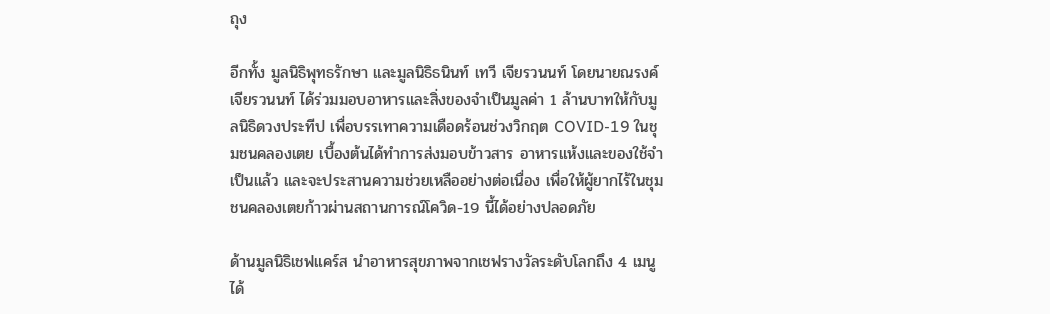ถุง

อีกทั้ง มูลนิธิพุทธรักษา และมูลนิธิธนินท์ เทวี เจียรวนนท์ โดยนายณรงค์ เจียรวนนท์ ได้ร่วมมอบอาหารและสิ่งของจำเป็นมูลค่า 1 ล้านบาทให้กับมูลนิธิดวงประทีป เพื่อบรรเทาความเดือดร้อนช่วงวิกฤต COVID-19 ในชุมชนคลองเตย เบื้องต้นได้ทำการส่งมอบข้าวสาร อาหารแห้งและของใช้จำเป็นแล้ว และจะประสานความช่วยเหลืออย่างต่อเนื่อง เพื่อให้ผู้ยากไร้ในชุมชนคลองเตยก้าวผ่านสถานการณ์โควิด-19 นี้ได้อย่างปลอดภัย

ด้านมูลนิธิเชฟแคร์ส นำอาหารสุขภาพจากเชฟรางวัลระดับโลกถึง 4 เมนู ได้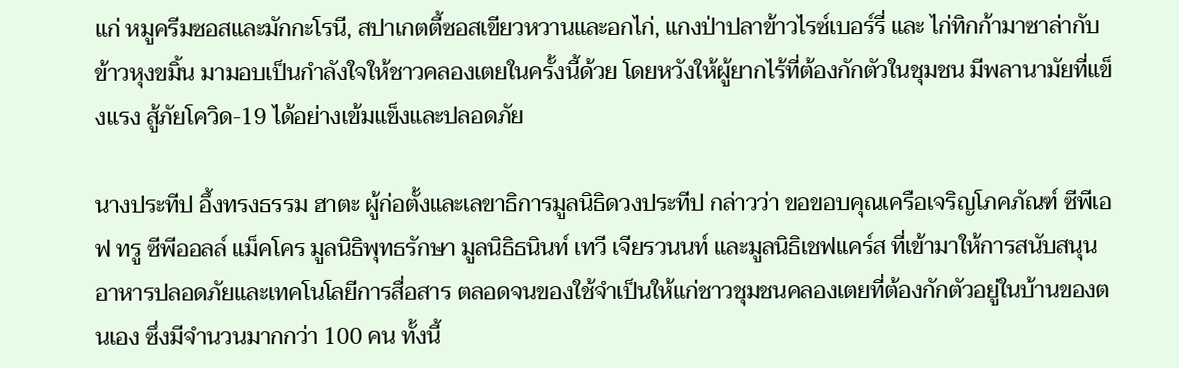แก่ หมูครีมซอสและมักกะโรนี, สปาเกตตี้ซอสเขียวหวานและอกไก่, แกงป่าปลาข้าวไรซ์เบอร์รี่ และ ไก่ทิกก้ามาซาล่ากับข้าวหุงขมิ้น มามอบเป็นกำลังใจให้ชาวคลองเตยในครั้งนี้ด้วย โดยหวังให้ผู้ยากไร้ที่ต้องกักตัวในชุมชน มีพลานามัยที่แข็งแรง สู้ภัยโควิด-19 ได้อย่างเข้มแข็งและปลอดภัย

นางประทีป อึ้งทรงธรรม ฮาตะ ผู้ก่อตั้งและเลขาธิการมูลนิธิดวงประทีป กล่าวว่า ขอขอบคุณเครือเจริญโภคภัณฑ์ ซีพีเอฟ ทรู ซีพีออลล์ แม็คโคร มูลนิธิพุทธรักษา มูลนิธิธนินท์ เทวี เจียรวนนท์ และมูลนิธิเชฟแคร์ส ที่เข้ามาให้การสนับสนุนอาหารปลอดภัยและเทคโนโลยีการสื่อสาร ตลอดจนของใช้จำเป็นให้แก่ชาวชุมชนคลองเตยที่ต้องกักตัวอยู่ในบ้านของตนเอง ซึ่งมีจำนวนมากกว่า 100 คน ทั้งนี้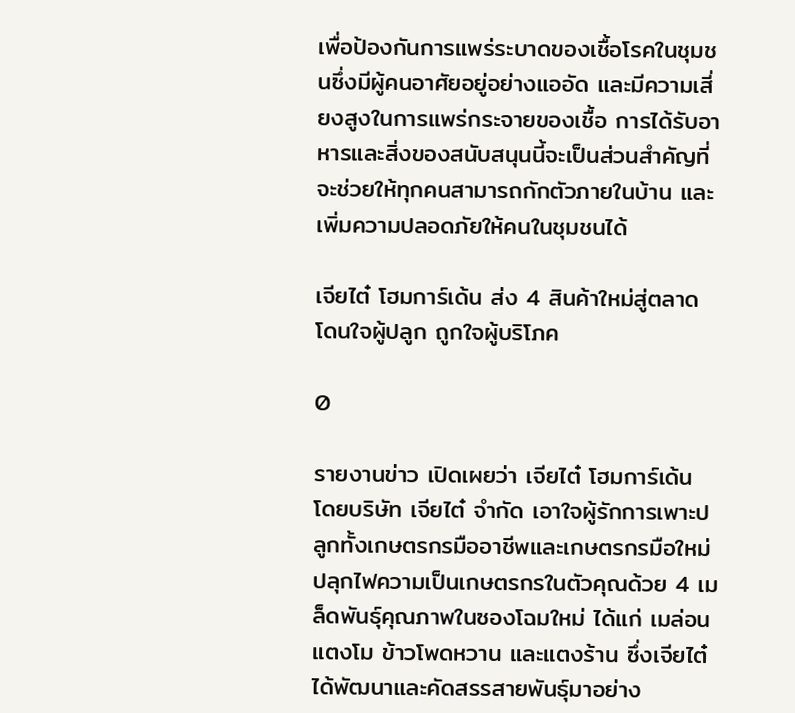เพื่อป้องกันการแพร่ระบาดของเชื้อโรคในชุมชนซึ่งมีผู้คนอาศัยอยู่อย่างแออัด และมีความเสี่ยงสูงในการแพร่กระจายของเชื้อ การได้รับอาหารและสิ่งของสนับสนุนนี้จะเป็นส่วนสำคัญที่จะช่วยให้ทุกคนสามารถกักตัวภายในบ้าน และเพิ่มความปลอดภัยให้คนในชุมชนได้

เจียไต๋ โฮมการ์เด้น ส่ง 4 สินค้าใหม่สู่ตลาด โดนใจผู้ปลูก ถูกใจผู้บริโภค

0

รายงานข่าว เปิดเผยว่า เจียไต๋ โฮมการ์เด้น โดยบริษัท เจียไต๋ จำกัด เอาใจผู้รักการเพาะปลูกทั้งเกษตรกรมืออาชีพและเกษตรกรมือใหม่ ปลุกไฟความเป็นเกษตรกรในตัวคุณด้วย 4 เมล็ดพันธุ์คุณภาพในซองโฉมใหม่ ได้แก่ เมล่อน แตงโม ข้าวโพดหวาน และแตงร้าน ซึ่งเจียไต๋ได้พัฒนาและคัดสรรสายพันธุ์มาอย่าง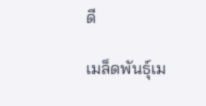ดี

เมล็ดพันธุ์เม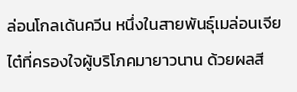ล่อนโกลเด้นควีน หนึ่งในสายพันธุ์เมล่อนเจียไต๋ที่ครองใจผู้บริโภคมายาวนาน ด้วยผลสี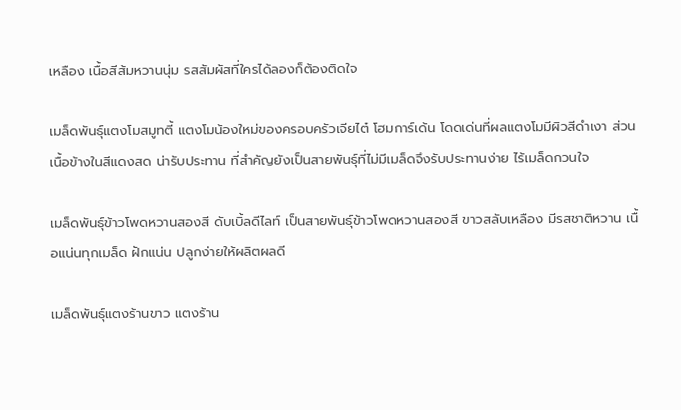เหลือง เนื้อสีส้มหวานนุ่ม รสสัมผัสที่ใครได้ลองก็ต้องติดใจ

เมล็ดพันธุ์แตงโมสมูทตี้ แตงโมน้องใหม่ของครอบครัวเจียไต๋ โฮมการ์เด้น โดดเด่นที่ผลแตงโมมีผิวสีดำเงา ส่วนเนื้อข้างในสีแดงสด น่ารับประทาน ที่สำคัญยังเป็นสายพันธุ์ที่ไม่มีเมล็ดจึงรับประทานง่าย ไร้เมล็ดกวนใจ

เมล็ดพันธุ์ข้าวโพดหวานสองสี ดับเบิ้ลดีไลท์ เป็นสายพันธุ์ข้าวโพดหวานสองสี ขาวสลับเหลือง มีรสชาติหวาน เนื้อแน่นทุกเมล็ด ฝักแน่น ปลูกง่ายให้ผลิตผลดี

เมล็ดพันธุ์แตงร้านขาว แตงร้าน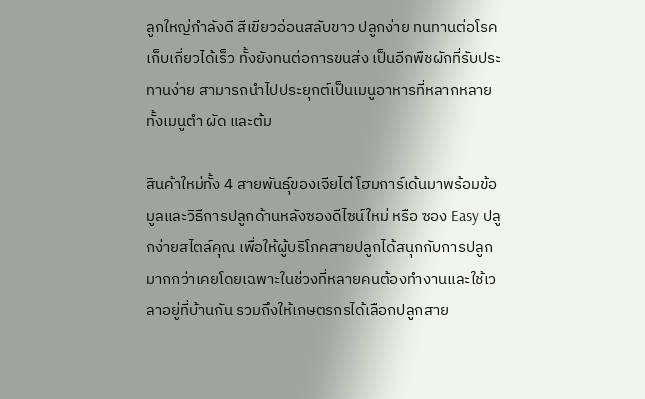ลูกใหญ่กำลังดี สีเขียวอ่อนสลับขาว ปลูกง่าย ทนทานต่อโรค เก็บเกี่ยวได้เร็ว ทั้งยังทนต่อการขนส่ง เป็นอีกพืชผักที่รับประทานง่าย สามารถนำไปประยุกต์เป็นเมนูอาหารที่หลากหลาย ทั้งเมนูตำ ผัด และต้ม

สินค้าใหม่ทั้ง 4 สายพันธุ์ของเจียไต๋ โฮมการ์เด้นมาพร้อมข้อมูลและวิธีการปลูกด้านหลังซองดีไซน์ใหม่ หรือ ซอง Easy ปลูกง่ายสไตล์คุณ เพื่อให้ผู้บริโภคสายปลูกได้สนุกกับการปลูกมากกว่าเคยโดยเฉพาะในช่วงที่หลายคนต้องทำงานและใช้เวลาอยู่ที่บ้านกัน รวมถึงให้เกษตรกรได้เลือกปลูกสาย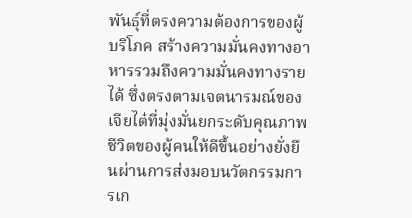พันธุ์ที่ตรงความต้องการของผู้บริโภค สร้างความมั่นคงทางอาหารรวมถึงความมั่นคงทางรายได้ ซึ่งตรงตามเจตนารมณ์ของเจียไต๋ที่มุ่งมั่นยกระดับคุณภาพชีวิตของผู้คนให้ดีขึ้นอย่างยั่งยืนผ่านการส่งมอบนวัตกรรมการเก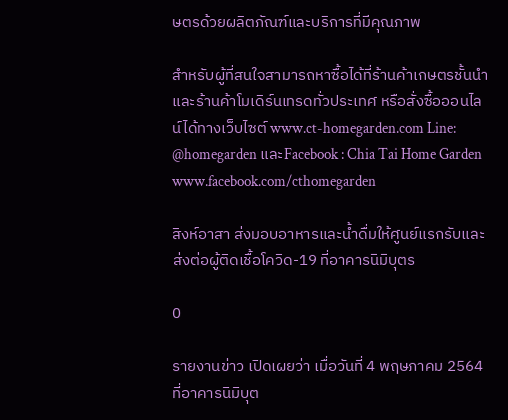ษตรด้วยผลิตภัณฑ์และบริการที่มีคุณภาพ

สำหรับผู้ที่สนใจสามารถหาซื้อได้ที่ร้านค้าเกษตรชั้นนำและร้านค้าโมเดิร์นเทรดทั่วประเทศ หรือสั่งซื้อออนไลน์ได้ทางเว็บไซต์ www.ct-homegarden.com Line: @homegarden และFacebook : Chia Tai Home Garden www.facebook.com/cthomegarden

สิงห์อาสา ส่งมอบอาหารและน้ำดื่มให้ศูนย์แรกรับและส่งต่อผู้ติดเชื้อโควิด-19 ที่อาคารนิมิบุตร

0

รายงานข่าว เปิดเผยว่า เมื่อวันที่ 4 พฤษภาคม 2564 ที่อาคารนิมิบุต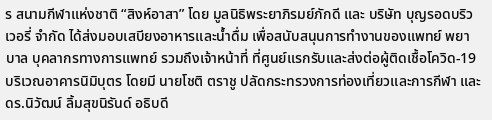ร สนามกีฬาแห่งชาติ “สิงห์อาสา” โดย มูลนิธิพระยาภิรมย์ภักดี และ บริษัท บุญรอดบริวเวอรี่ จำกัด ได้ส่งมอบเสบียงอาหารและน้ำดื่ม เพื่อสนับสนุนการทำงานของแพทย์ พยาบาล บุคลากรทางการแพทย์ รวมถึงเจ้าหน้าที่ ที่ศูนย์แรกรับและส่งต่อผู้ติดเชื้อโควิด-19 บริเวณอาคารนิมิบุตร โดยมี นายโชติ ตราชู ปลัดกระทรวงการท่องเที่ยวและการกีฬา และ ดร.นิวัฒน์ ลิ้มสุขนิรันด์ อธิบดี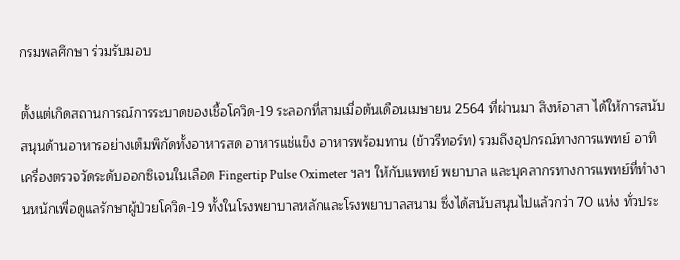กรมพลศึกษา ร่วมรับมอบ

ตั้งแต่เกิดสถานการณ์การระบาดของเชื้อโควิด-19 ระลอกที่สามเมื่อต้นเดือนเมษายน 2564 ที่ผ่านมา สิงห์อาสา ได้ให้การสนับสนุนด้านอาหารอย่างเต็มพิกัดทั้งอาหารสด อาหารแช่แข็ง อาหารพร้อมทาน (ข้าวรีทอร์ท) รวมถึงอุปกรณ์ทางการแพทย์ อาทิ เครื่องตรวจวัดระดับออกซิเจนในเลือด Fingertip Pulse Oximeter ฯลฯ ให้กับแพทย์ พยาบาล และบุคลากรทางการแพทย์ที่ทำงานหนักเพื่อดูแลรักษาผู้ป่วยโควิด-19 ทั้งในโรงพยาบาลหลักและโรงพยาบาลสนาม ซึ่งได้สนับสนุนไปแล้วกว่า 70 แห่ง ทั่วประ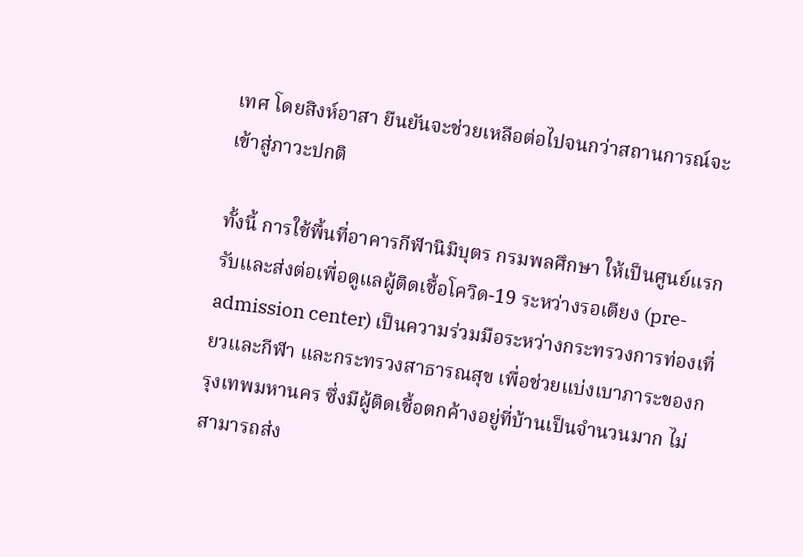เทศ โดยสิงห์อาสา ยืนยันจะช่วยเหลือต่อไปจนกว่าสถานการณ์จะเข้าสู่ภาวะปกติ

ทั้งนี้ การใช้พื้นที่อาคารกีฬานิมิบุตร กรมพลศึกษา ให้เป็นศูนย์แรกรับและส่งต่อเพื่อดูแลผู้ติดเชื้อโควิด-19 ระหว่างรอเตียง (pre-admission center) เป็นความร่วมมือระหว่างกระทรวงการท่องเที่ยวและกีฬา และกระทรวงสาธารณสุข เพื่อช่วยแบ่งเบาภาระของกรุงเทพมหานคร ซึ่งมีผู้ติดเชื้อตกค้างอยู่ที่บ้านเป็นจำนวนมาก ไม่สามารถส่ง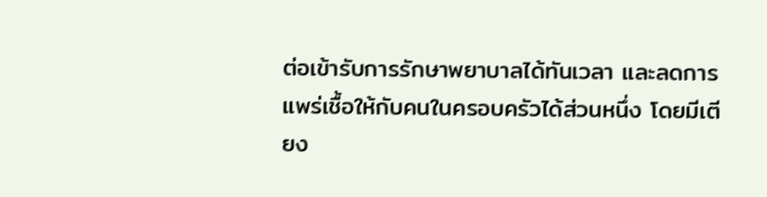ต่อเข้ารับการรักษาพยาบาลได้ทันเวลา และลดการแพร่เชื้อให้กับคนในครอบครัวได้ส่วนหนึ่ง โดยมีเตียง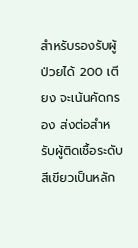สำหรับรองรับผู้ป่วยได้ 200 เตียง จะเน้นคัดกรอง ส่งต่อสำหรับผู้ติดเชื้อระดับสีเขียวเป็นหลัก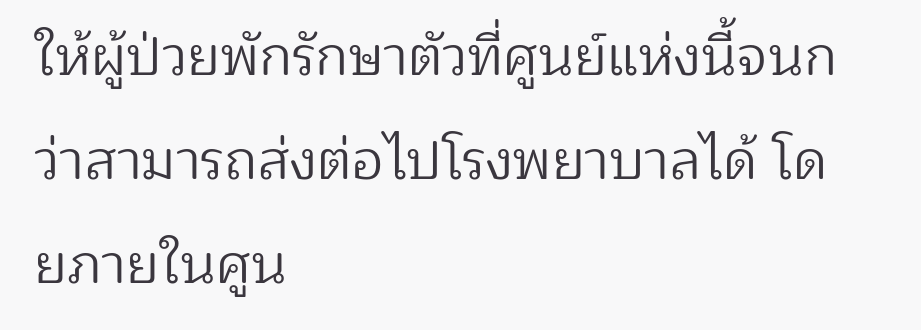ให้ผู้ป่วยพักรักษาตัวที่ศูนย์แห่งนี้จนกว่าสามารถส่งต่อไปโรงพยาบาลได้ โดยภายในศูน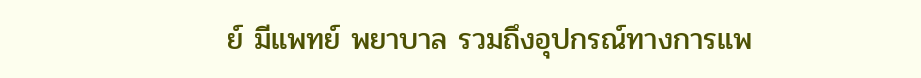ย์ มีแพทย์ พยาบาล รวมถึงอุปกรณ์ทางการแพ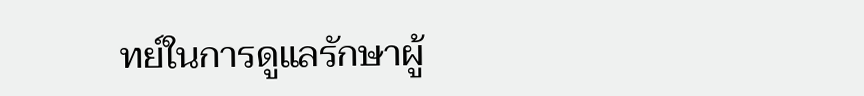ทย์ในการดูแลรักษาผู้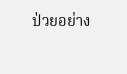ป่วยอย่าง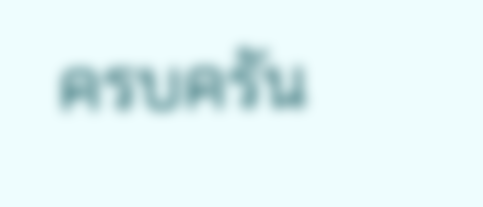ครบครัน